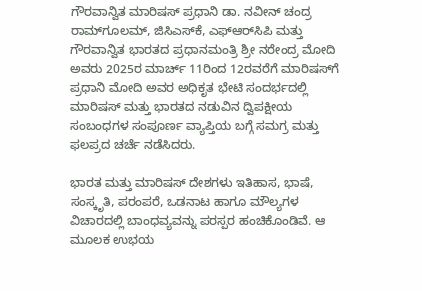ಗೌರವಾನ್ವಿತ ಮಾರಿಷಸ್ ಪ್ರಧಾನಿ ಡಾ. ನವೀನ್ ಚಂದ್ರ ರಾಮ್‌ಗೂಲಮ್, ಜಿಸಿಎಸ್‌ಕೆ, ಎಫ್‌ಆರ್‌ಸಿಪಿ ಮತ್ತು ಗೌರವಾನ್ವಿತ ಭಾರತದ ಪ್ರಧಾನಮಂತ್ರಿ ಶ್ರೀ ನರೇಂದ್ರ ಮೋದಿ ಅವರು 2025ರ ಮಾರ್ಚ್ 11ರಿಂದ 12ರವರೆಗೆ ಮಾರಿಷಸ್‌ಗೆ ಪ್ರಧಾನಿ ಮೋದಿ ಅವರ ಅಧಿಕೃತ ಭೇಟಿ ಸಂದರ್ಭದಲ್ಲಿ ಮಾರಿಷಸ್ ಮತ್ತು ಭಾರತದ ನಡುವಿನ ದ್ವಿಪಕ್ಷೀಯ ಸಂಬಂಧಗಳ ಸಂಪೂರ್ಣ ವ್ಯಾಪ್ತಿಯ ಬಗ್ಗೆ ಸಮಗ್ರ ಮತ್ತು ಫಲಪ್ರದ ಚರ್ಚೆ ನಡೆಸಿದರು.

ಭಾರತ ಮತ್ತು ಮಾರಿಷಸ್‌ ದೇಶಗಳು ಇತಿಹಾಸ, ಭಾಷೆ, ಸಂಸ್ಕೃತಿ, ಪರಂಪರೆ, ಒಡನಾಟ ಹಾಗೂ ಮೌಲ್ಯಗಳ ವಿಚಾರದಲ್ಲಿ ಬಾಂಧವ್ಯವನ್ನು ಪರಸ್ಪರ ಹಂಚಿಕೊಂಡಿವೆ. ಆ ಮೂಲಕ ಉಭಯ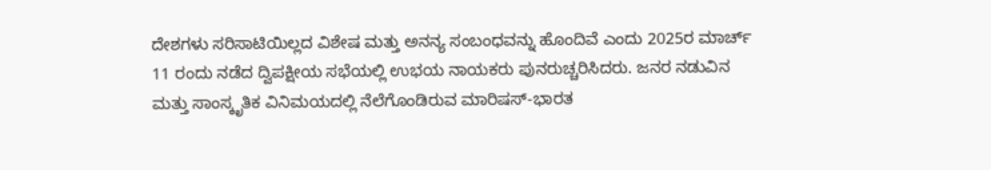ದೇಶಗಳು ಸರಿಸಾಟಿಯಿಲ್ಲದ ವಿಶೇಷ ಮತ್ತು ಅನನ್ಯ ಸಂಬಂಧವನ್ನು ಹೊಂದಿವೆ ಎಂದು 2025ರ ಮಾರ್ಚ್ 11 ರಂದು ನಡೆದ ದ್ವಿಪಕ್ಷೀಯ ಸಭೆಯಲ್ಲಿ ಉಭಯ ನಾಯಕರು ಪುನರುಚ್ಚರಿಸಿದರು. ಜನರ ನಡುವಿನ ಮತ್ತು ಸಾಂಸ್ಕೃತಿಕ ವಿನಿಮಯದಲ್ಲಿ ನೆಲೆಗೊಂಡಿರುವ ಮಾರಿಷಸ್-ಭಾರತ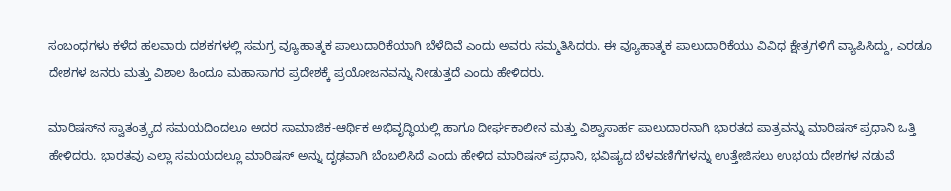ಸಂಬಂಧಗಳು ಕಳೆದ ಹಲವಾರು ದಶಕಗಳಲ್ಲಿ ಸಮಗ್ರ ವ್ಯೂಹಾತ್ಮಕ ಪಾಲುದಾರಿಕೆಯಾಗಿ ಬೆಳೆದಿವೆ ಎಂದು ಅವರು ಸಮ್ಮತಿಸಿದರು. ಈ ವ್ಯೂಹಾತ್ಮಕ ಪಾಲುದಾರಿಕೆಯು ವಿವಿಧ ಕ್ಷೇತ್ರಗಳಿಗೆ ವ್ಯಾಪಿಸಿದ್ದು, ಎರಡೂ ದೇಶಗಳ ಜನರು ಮತ್ತು ವಿಶಾಲ ಹಿಂದೂ ಮಹಾಸಾಗರ ಪ್ರದೇಶಕ್ಕೆ ಪ್ರಯೋಜನವನ್ನು ನೀಡುತ್ತದೆ ಎಂದು ಹೇಳಿದರು.

ಮಾರಿಷಸ್‌ನ ಸ್ವಾತಂತ್ರ್ಯದ ಸಮಯದಿಂದಲೂ ಅದರ ಸಾಮಾಜಿಕ-ಆರ್ಥಿಕ ಅಭಿವೃದ್ಧಿಯಲ್ಲಿ ಹಾಗೂ ದೀರ್ಘಕಾಲೀನ ಮತ್ತು ವಿಶ್ವಾಸಾರ್ಹ ಪಾಲುದಾರನಾಗಿ ಭಾರತದ ಪಾತ್ರವನ್ನು ಮಾರಿಷಸ್ ಪ್ರಧಾನಿ ಒತ್ತಿ ಹೇಳಿದರು. ಭಾರತವು ಎಲ್ಲಾ ಸಮಯದಲ್ಲೂ ಮಾರಿಷಸ್ ಅನ್ನು ದೃಢವಾಗಿ ಬೆಂಬಲಿಸಿದೆ ಎಂದು ಹೇಳಿದ ಮಾರಿಷಸ್ ಪ್ರಧಾನಿ, ಭವಿಷ್ಯದ ಬೆಳವಣಿಗೆಗಳನ್ನು ಉತ್ತೇಜಿಸಲು ಉಭಯ ದೇಶಗಳ ನಡುವೆ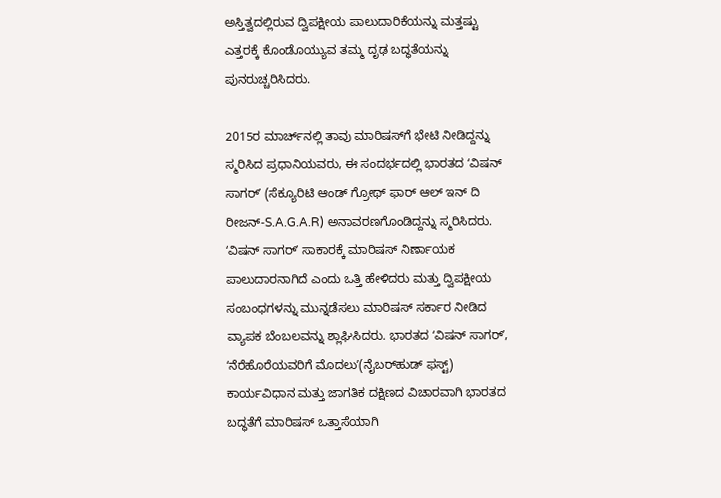ಅಸ್ತಿತ್ವದಲ್ಲಿರುವ ದ್ವಿಪಕ್ಷೀಯ ಪಾಲುದಾರಿಕೆಯನ್ನು ಮತ್ತಷ್ಟು ಎತ್ತರಕ್ಕೆ ಕೊಂಡೊಯ್ಯುವ ತಮ್ಮ ದೃಢ ಬದ್ಧತೆಯನ್ನು ಪುನರುಚ್ಚರಿಸಿದರು.

2015ರ ಮಾರ್ಚ್‌ನಲ್ಲಿ ತಾವು ಮಾರಿಷಸ್‌ಗೆ ಭೇಟಿ ನೀಡಿದ್ದನ್ನು ಸ್ಮರಿಸಿದ ಪ್ರಧಾನಿಯವರು, ಈ ಸಂದರ್ಭದಲ್ಲಿ ಭಾರತದ ʻವಿಷನ್ ಸಾಗರ್ʼ (ಸೆಕ್ಯೂರಿಟಿ ಆಂಡ್‌ ಗ್ರೋಥ್‌ ಫಾರ್‌ ಆಲ್‌ ಇನ್‌ ದಿ ರೀಜನ್‌-S.A.G.A.R) ಅನಾವರಣಗೊಂಡಿದ್ದನ್ನು ಸ್ಮರಿಸಿದರು. ʻವಿಷನ್ ಸಾಗರ್ʼ ಸಾಕಾರಕ್ಕೆ ಮಾರಿಷಸ್ ನಿರ್ಣಾಯಕ ಪಾಲುದಾರನಾಗಿದೆ ಎಂದು ಒತ್ತಿ ಹೇಳಿದರು ಮತ್ತು ದ್ವಿಪಕ್ಷೀಯ ಸಂಬಂಧಗಳನ್ನು ಮುನ್ನಡೆಸಲು ಮಾರಿಷಸ್ ಸರ್ಕಾರ ನೀಡಿದ ವ್ಯಾಪಕ ಬೆಂಬಲವನ್ನು ಶ್ಲಾಘಿಸಿದರು. ಭಾರತದ ʻವಿಷನ್‌ ಸಾಗರ್ʼ, ʻನೆರೆಹೊರೆಯವರಿಗೆ ಮೊದಲುʼ(ನೈಬರ್‌ಹುಡ್‌ ಫಸ್ಟ್‌) ಕಾರ್ಯವಿಧಾನ ಮತ್ತು ಜಾಗತಿಕ ದಕ್ಷಿಣದ ವಿಚಾರವಾಗಿ ಭಾರತದ ಬದ್ಧತೆಗೆ ಮಾರಿಷಸ್ ಒತ್ತಾಸೆಯಾಗಿ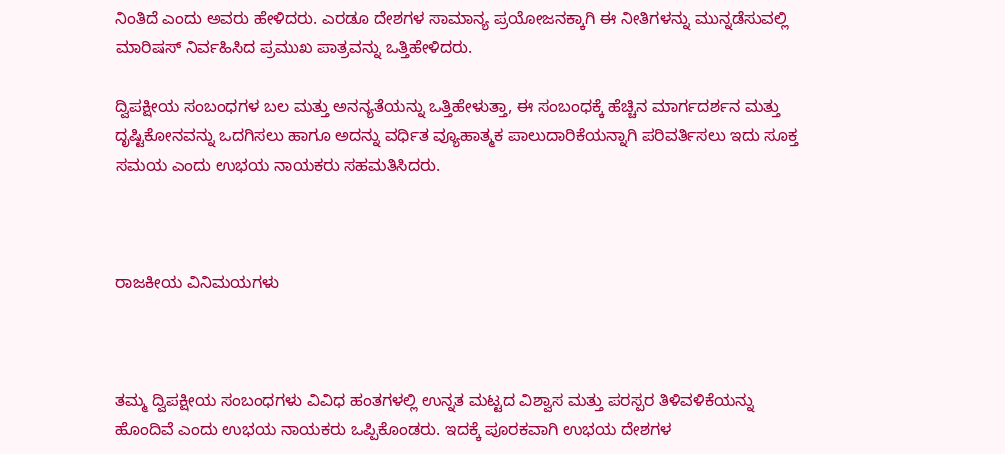ನಿಂತಿದೆ ಎಂದು ಅವರು ಹೇಳಿದರು. ಎರಡೂ ದೇಶಗಳ ಸಾಮಾನ್ಯ ಪ್ರಯೋಜನಕ್ಕಾಗಿ ಈ ನೀತಿಗಳನ್ನು ಮುನ್ನಡೆಸುವಲ್ಲಿ ಮಾರಿಷಸ್ ನಿರ್ವಹಿಸಿದ ಪ್ರಮುಖ ಪಾತ್ರವನ್ನು ಒತ್ತಿಹೇಳಿದರು.

ದ್ವಿಪಕ್ಷೀಯ ಸಂಬಂಧಗಳ ಬಲ ಮತ್ತು ಅನನ್ಯತೆಯನ್ನು ಒತ್ತಿಹೇಳುತ್ತಾ, ಈ ಸಂಬಂಧಕ್ಕೆ ಹೆಚ್ಚಿನ ಮಾರ್ಗದರ್ಶನ ಮತ್ತು ದೃಷ್ಟಿಕೋನವನ್ನು ಒದಗಿಸಲು ಹಾಗೂ ಅದನ್ನು ವರ್ಧಿತ ವ್ಯೂಹಾತ್ಮಕ ಪಾಲುದಾರಿಕೆಯನ್ನಾಗಿ ಪರಿವರ್ತಿಸಲು ಇದು ಸೂಕ್ತ ಸಮಯ ಎಂದು ಉಭಯ ನಾಯಕರು ಸಹಮತಿಸಿದರು.



ರಾಜಕೀಯ ವಿನಿಮಯಗಳು



ತಮ್ಮ ದ್ವಿಪಕ್ಷೀಯ ಸಂಬಂಧಗಳು ವಿವಿಧ ಹಂತಗಳಲ್ಲಿ ಉನ್ನತ ಮಟ್ಟದ ವಿಶ್ವಾಸ ಮತ್ತು ಪರಸ್ಪರ ತಿಳಿವಳಿಕೆಯನ್ನು ಹೊಂದಿವೆ ಎಂದು ಉಭಯ ನಾಯಕರು ಒಪ್ಪಿಕೊಂಡರು. ಇದಕ್ಕೆ ಪೂರಕವಾಗಿ ಉಭಯ ದೇಶಗಳ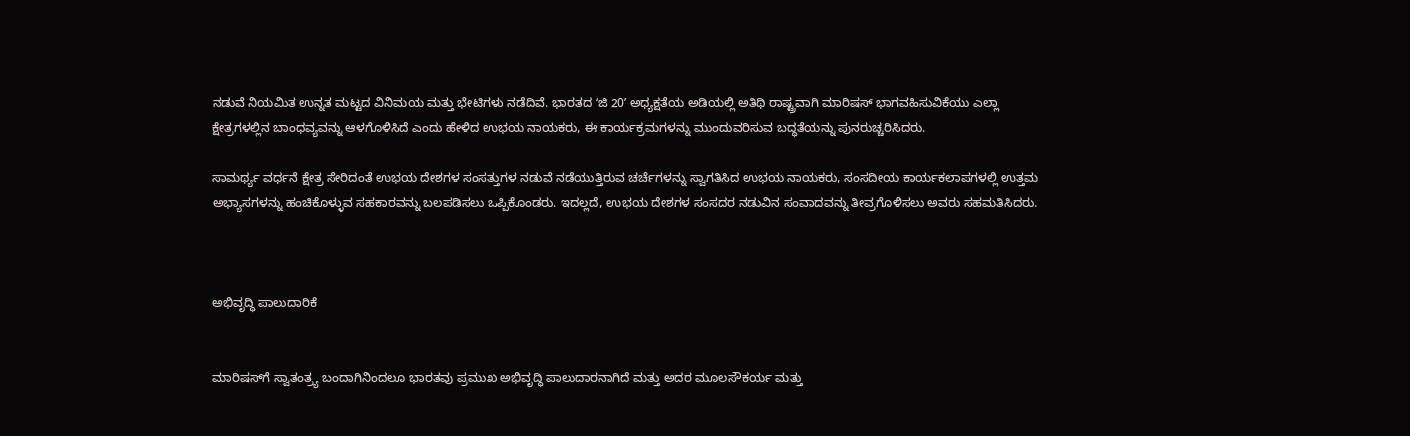ನಡುವೆ ನಿಯಮಿತ ಉನ್ನತ ಮಟ್ಟದ ವಿನಿಮಯ ಮತ್ತು ಭೇಟಿಗಳು ನಡೆದಿವೆ. ಭಾರತದ ʻಜಿ 20ʼ ಅಧ್ಯಕ್ಷತೆಯ ಅಡಿಯಲ್ಲಿ ಅತಿಥಿ ರಾಷ್ಟ್ರವಾಗಿ ಮಾರಿಷಸ್ ಭಾಗವಹಿಸುವಿಕೆಯು ಎಲ್ಲಾ ಕ್ಷೇತ್ರಗಳಲ್ಲಿನ ಬಾಂಧವ್ಯವನ್ನು ಆಳಗೊಳಿಸಿದೆ ಎಂದು ಹೇಳಿದ ಉಭಯ ನಾಯಕರು, ಈ ಕಾರ್ಯಕ್ರಮಗಳನ್ನು ಮುಂದುವರಿಸುವ ಬದ್ಧತೆಯನ್ನು ಪುನರುಚ್ಚರಿಸಿದರು.

ಸಾಮರ್ಥ್ಯ ವರ್ಧನೆ ಕ್ಷೇತ್ರ ಸೇರಿದಂತೆ ಉಭಯ ದೇಶಗಳ ಸಂಸತ್ತುಗಳ ನಡುವೆ ನಡೆಯುತ್ತಿರುವ ಚರ್ಚೆಗಳನ್ನು ಸ್ವಾಗತಿಸಿದ ಉಭಯ ನಾಯಕರು, ಸಂಸದೀಯ ಕಾರ್ಯಕಲಾಪಗಳಲ್ಲಿ ಉತ್ತಮ ಅಭ್ಯಾಸಗಳನ್ನು ಹಂಚಿಕೊಳ್ಳುವ ಸಹಕಾರವನ್ನು ಬಲಪಡಿಸಲು ಒಪ್ಪಿಕೊಂಡರು. ಇದಲ್ಲದೆ, ಉಭಯ ದೇಶಗಳ ಸಂಸದರ ನಡುವಿನ ಸಂವಾದವನ್ನು ತೀವ್ರಗೊಳಿಸಲು ಅವರು ಸಹಮತಿಸಿದರು.



ಅಭಿವೃದ್ಧಿ ಪಾಲುದಾರಿಕೆ


ಮಾರಿಷಸ್‌ಗೆ ಸ್ವಾತಂತ್ರ್ಯ ಬಂದಾಗಿನಿಂದಲೂ ಭಾರತವು ಪ್ರಮುಖ ಅಭಿವೃದ್ಧಿ ಪಾಲುದಾರನಾಗಿದೆ ಮತ್ತು ಅದರ ಮೂಲಸೌಕರ್ಯ ಮತ್ತು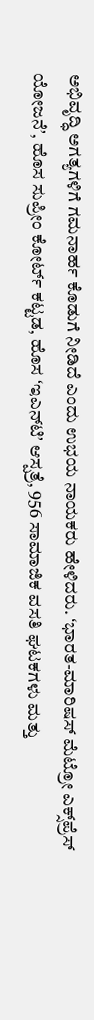ಅಭಿವೃದ್ಧಿ ಅಗತ್ಯಗಳಿಗೆ ಗಮನಾರ್ಹ ಕೊಡುಗೆ ನೀಡಿದೆ ಎಂದು ಉಭಯ ನಾಯಕರು ಹೇಳಿದರು. ʻಭಾರತ-ಮಾರಿಷಸ್ ಮೆಟ್ರೋ ಎಕ್ಸ್‌ಪ್ರೆಸ್ ಯೋಜನೆʼ, ಹೊಸ ಸುಪ್ರೀಂ ಕೋರ್ಟ್ ಕಟ್ಟಡ, ಹೊಸ ʻಇಎನ್‌ಟಿʼ ಆಸ್ಪತ್ರೆ, 956 ಸಾಮಾಜಿಕ ವಸತಿ ಘಟಕಗಳು ಮತ್ತು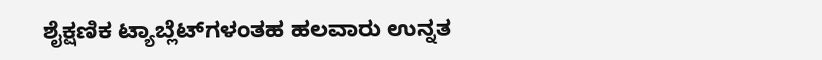ಶೈಕ್ಷಣಿಕ ಟ್ಯಾಬ್ಲೆಟ್‌ಗಳಂತಹ ಹಲವಾರು ಉನ್ನತ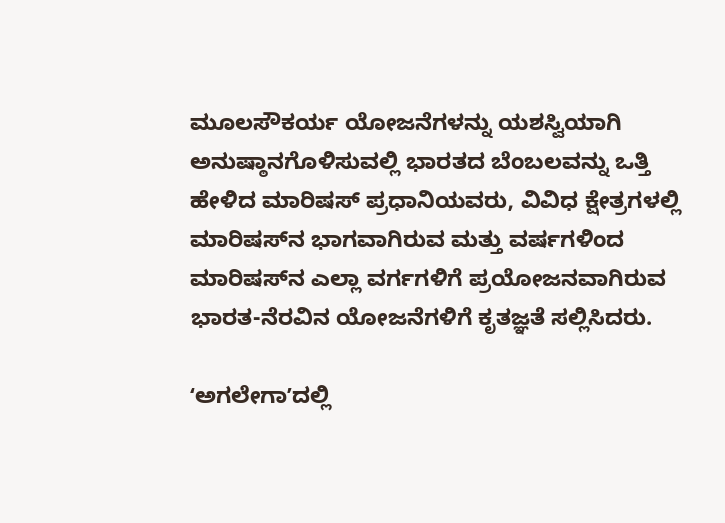ಮೂಲಸೌಕರ್ಯ ಯೋಜನೆಗಳನ್ನು ಯಶಸ್ವಿಯಾಗಿ ಅನುಷ್ಠಾನಗೊಳಿಸುವಲ್ಲಿ ಭಾರತದ ಬೆಂಬಲವನ್ನು ಒತ್ತಿ ಹೇಳಿದ ಮಾರಿಷಸ್ ಪ್ರಧಾನಿಯವರು, ವಿವಿಧ ಕ್ಷೇತ್ರಗಳಲ್ಲಿ ಮಾರಿಷಸ್‌ನ ಭಾಗವಾಗಿರುವ ಮತ್ತು ವರ್ಷಗಳಿಂದ ಮಾರಿಷಸ್‌ನ ಎಲ್ಲಾ ವರ್ಗಗಳಿಗೆ ಪ್ರಯೋಜನವಾಗಿರುವ ಭಾರತ-ನೆರವಿನ ಯೋಜನೆಗಳಿಗೆ ಕೃತಜ್ಞತೆ ಸಲ್ಲಿಸಿದರು.

ʻಅಗಲೇಗಾʼದಲ್ಲಿ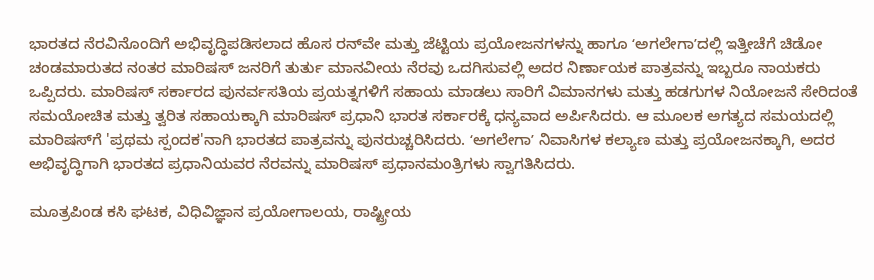ಭಾರತದ ನೆರವಿನೊಂದಿಗೆ ಅಭಿವೃದ್ಧಿಪಡಿಸಲಾದ ಹೊಸ ರನ್‌ವೇ ಮತ್ತು ಜೆಟ್ಟಿಯ ಪ್ರಯೋಜನಗಳನ್ನು ಹಾಗೂ ʻಅಗಲೇಗಾʼದಲ್ಲಿ ಇತ್ತೀಚೆಗೆ ಚಿಡೋ ಚಂಡಮಾರುತದ ನಂತರ ಮಾರಿಷಸ್ ಜನರಿಗೆ ತುರ್ತು ಮಾನವೀಯ ನೆರವು ಒದಗಿಸುವಲ್ಲಿ ಅದರ ನಿರ್ಣಾಯಕ ಪಾತ್ರವನ್ನು ಇಬ್ಬರೂ ನಾಯಕರು ಒಪ್ಪಿದರು. ಮಾರಿಷಸ್ ಸರ್ಕಾರದ ಪುನರ್ವಸತಿಯ ಪ್ರಯತ್ನಗಳಿಗೆ ಸಹಾಯ ಮಾಡಲು ಸಾರಿಗೆ ವಿಮಾನಗಳು ಮತ್ತು ಹಡಗುಗಳ ನಿಯೋಜನೆ ಸೇರಿದಂತೆ ಸಮಯೋಚಿತ ಮತ್ತು ತ್ವರಿತ ಸಹಾಯಕ್ಕಾಗಿ ಮಾರಿಷಸ್ ಪ್ರಧಾನಿ ಭಾರತ ಸರ್ಕಾರಕ್ಕೆ ಧನ್ಯವಾದ ಅರ್ಪಿಸಿದರು. ಆ ಮೂಲಕ ಅಗತ್ಯದ ಸಮಯದಲ್ಲಿ ಮಾರಿಷಸ್‌ಗೆ 'ಪ್ರಥಮ ಸ್ಪಂದಕ'ನಾಗಿ ಭಾರತದ ಪಾತ್ರವನ್ನು ಪುನರುಚ್ಚರಿಸಿದರು. ʻಅಗಲೇಗಾʼ ನಿವಾಸಿಗಳ ಕಲ್ಯಾಣ ಮತ್ತು ಪ್ರಯೋಜನಕ್ಕಾಗಿ, ಅದರ ಅಭಿವೃದ್ಧಿಗಾಗಿ ಭಾರತದ ಪ್ರಧಾನಿಯವರ ನೆರವನ್ನು ಮಾರಿಷಸ್ ಪ್ರಧಾನಮಂತ್ರಿಗಳು ಸ್ವಾಗತಿಸಿದರು.

ಮೂತ್ರಪಿಂಡ ಕಸಿ ಘಟಕ, ವಿಧಿವಿಜ್ಞಾನ ಪ್ರಯೋಗಾಲಯ, ರಾಷ್ಟ್ರೀಯ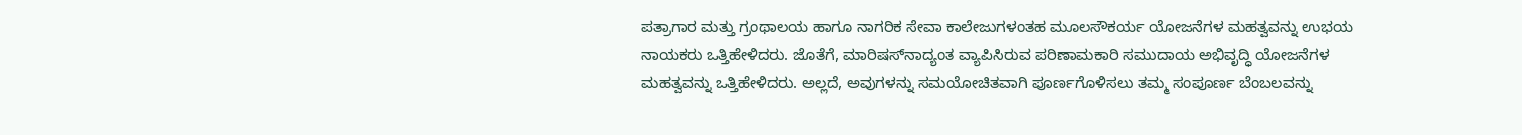ಪತ್ರಾಗಾರ ಮತ್ತು ಗ್ರಂಥಾಲಯ ಹಾಗೂ ನಾಗರಿಕ ಸೇವಾ ಕಾಲೇಜುಗಳಂತಹ ಮೂಲಸೌಕರ್ಯ ಯೋಜನೆಗಳ ಮಹತ್ವವನ್ನು ಉಭಯ ನಾಯಕರು ಒತ್ತಿಹೇಳಿದರು. ಜೊತೆಗೆ, ಮಾರಿಷಸ್‌ನಾದ್ಯಂತ ವ್ಯಾಪಿಸಿರುವ ಪರಿಣಾಮಕಾರಿ ಸಮುದಾಯ ಅಭಿವೃದ್ಧಿ ಯೋಜನೆಗಳ ಮಹತ್ವವನ್ನು ಒತ್ತಿಹೇಳಿದರು. ಅಲ್ಲದೆ, ಅವುಗಳನ್ನು ಸಮಯೋಚಿತವಾಗಿ ಪೂರ್ಣಗೊಳಿಸಲು ತಮ್ಮ ಸಂಪೂರ್ಣ ಬೆಂಬಲವನ್ನು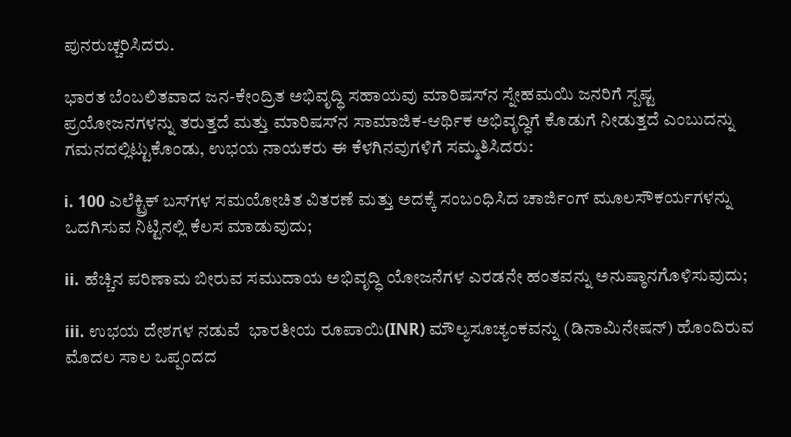ಪುನರುಚ್ಚರಿಸಿದರು.

ಭಾರತ ಬೆಂಬಲಿತವಾದ ಜನ-ಕೇಂದ್ರಿತ ಅಭಿವೃದ್ಧಿ ಸಹಾಯವು ಮಾರಿಷಸ್‌ನ ಸ್ನೇಹಮಯಿ ಜನರಿಗೆ ಸ್ಪಷ್ಟ ಪ್ರಯೋಜನಗಳನ್ನು ತರುತ್ತದೆ ಮತ್ತು ಮಾರಿಷಸ್‌ನ ಸಾಮಾಜಿಕ-ಆರ್ಥಿಕ ಅಭಿವೃದ್ಧಿಗೆ ಕೊಡುಗೆ ನೀಡುತ್ತದೆ ಎಂಬುದನ್ನು ಗಮನದಲ್ಲಿಟ್ಟುಕೊಂಡು, ಉಭಯ ನಾಯಕರು ಈ ಕೆಳಗಿನವುಗಳಿಗೆ ಸಮ್ಮತಿಸಿದರು:

i. 100 ಎಲೆಕ್ಟ್ರಿಕ್ ಬಸ್‌ಗಳ ಸಮಯೋಚಿತ ವಿತರಣೆ ಮತ್ತು ಅದಕ್ಕೆ ಸಂಬಂಧಿಸಿದ ಚಾರ್ಜಿಂಗ್ ಮೂಲಸೌಕರ್ಯಗಳನ್ನು ಒದಗಿಸುವ ನಿಟ್ಟಿನಲ್ಲಿ ಕೆಲಸ ಮಾಡುವುದು;

ii. ಹೆಚ್ಚಿನ ಪರಿಣಾಮ ಬೀರುವ ಸಮುದಾಯ ಅಭಿವೃದ್ಧಿ ಯೋಜನೆಗಳ ಎರಡನೇ ಹಂತವನ್ನು ಅನುಷ್ಠಾನಗೊಳಿಸುವುದು;

iii. ಉಭಯ ದೇಶಗಳ ನಡುವೆ  ಭಾರತೀಯ ರೂಪಾಯಿ(INR) ಮೌಲ್ಯಸೂಚ್ಯಂಕವನ್ನು (ಡಿನಾಮಿನೇಷನ್‌) ಹೊಂದಿರುವ ಮೊದಲ ಸಾಲ ಒಪ್ಪಂದದ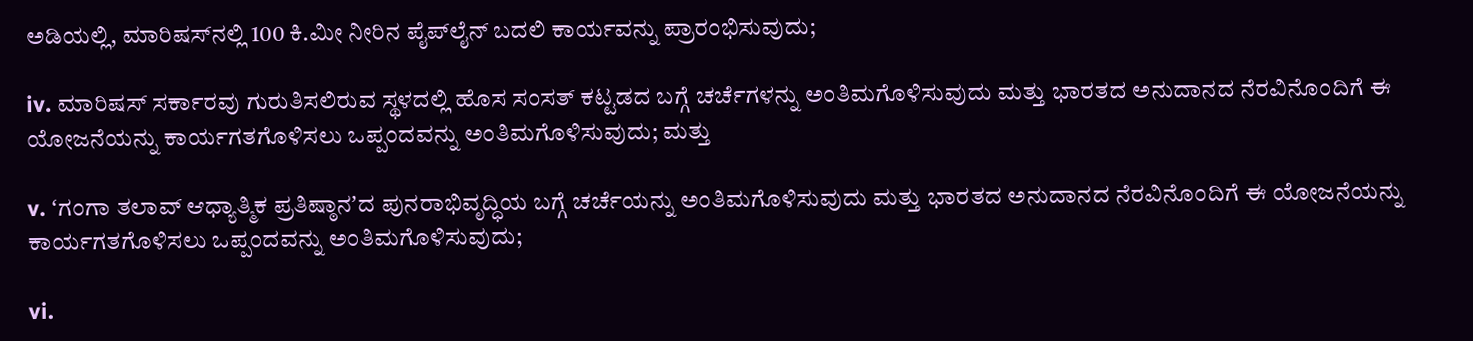ಅಡಿಯಲ್ಲಿ, ಮಾರಿಷಸ್‌ನಲ್ಲಿ 100 ಕಿ.ಮೀ ನೀರಿನ ಪೈಪ್‌ಲೈನ್ ಬದಲಿ ಕಾರ್ಯವನ್ನು ಪ್ರಾರಂಭಿಸುವುದು;

iv. ಮಾರಿಷಸ್ ಸರ್ಕಾರವು ಗುರುತಿಸಲಿರುವ ಸ್ಥಳದಲ್ಲಿ ಹೊಸ ಸಂಸತ್ ಕಟ್ಟಡದ ಬಗ್ಗೆ ಚರ್ಚೆಗಳನ್ನು ಅಂತಿಮಗೊಳಿಸುವುದು ಮತ್ತು ಭಾರತದ ಅನುದಾನದ ನೆರವಿನೊಂದಿಗೆ ಈ ಯೋಜನೆಯನ್ನು ಕಾರ್ಯಗತಗೊಳಿಸಲು ಒಪ್ಪಂದವನ್ನು ಅಂತಿಮಗೊಳಿಸುವುದು; ಮತ್ತು

v. ʻಗಂಗಾ ತಲಾವ್ ಆಧ್ಯಾತ್ಮಿಕ ಪ್ರತಿಷ್ಠಾನʼದ ಪುನರಾಭಿವೃದ್ಧಿಯ ಬಗ್ಗೆ ಚರ್ಚೆಯನ್ನು ಅಂತಿಮಗೊಳಿಸುವುದು ಮತ್ತು ಭಾರತದ ಅನುದಾನದ ನೆರವಿನೊಂದಿಗೆ ಈ ಯೋಜನೆಯನ್ನು ಕಾರ್ಯಗತಗೊಳಿಸಲು ಒಪ್ಪಂದವನ್ನು ಅಂತಿಮಗೊಳಿಸುವುದು;

vi.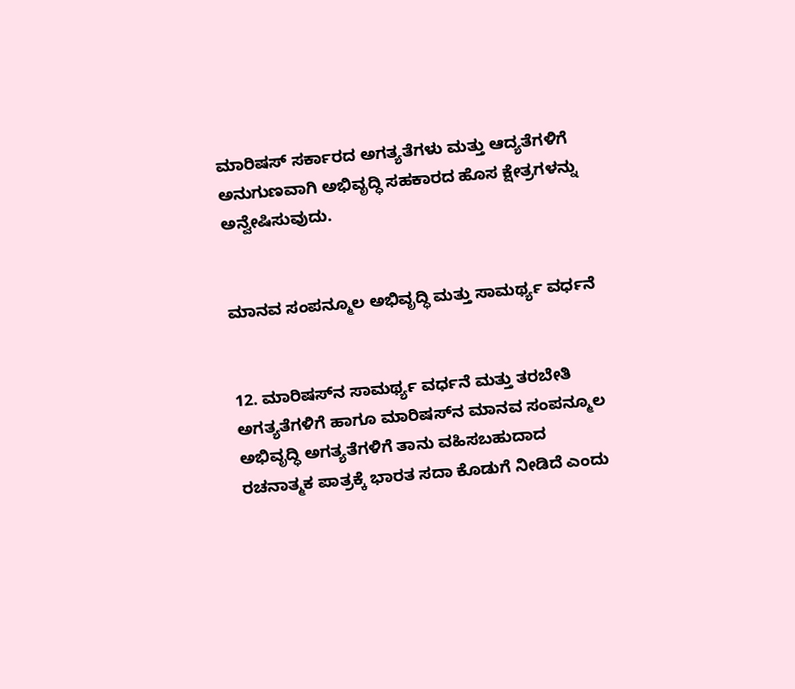ಮಾರಿಷಸ್ ಸರ್ಕಾರದ ಅಗತ್ಯತೆಗಳು ಮತ್ತು ಆದ್ಯತೆಗಳಿಗೆ ಅನುಗುಣವಾಗಿ ಅಭಿವೃದ್ಧಿ ಸಹಕಾರದ ಹೊಸ ಕ್ಷೇತ್ರಗಳನ್ನು ಅನ್ವೇಷಿಸುವುದು.


ಮಾನವ ಸಂಪನ್ಮೂಲ ಅಭಿವೃದ್ಧಿ ಮತ್ತು ಸಾಮರ್ಥ್ಯ ವರ್ಧನೆ


12. ಮಾರಿಷಸ್‌ನ ಸಾಮರ್ಥ್ಯ ವರ್ಧನೆ ಮತ್ತು ತರಬೇತಿ ಅಗತ್ಯತೆಗಳಿಗೆ ಹಾಗೂ ಮಾರಿಷಸ್‌ನ ಮಾನವ ಸಂಪನ್ಮೂಲ ಅಭಿವೃದ್ಧಿ ಅಗತ್ಯತೆಗಳಿಗೆ ತಾನು ವಹಿಸಬಹುದಾದ ರಚನಾತ್ಮಕ ಪಾತ್ರಕ್ಕೆ ಭಾರತ ಸದಾ ಕೊಡುಗೆ ನೀಡಿದೆ ಎಂದು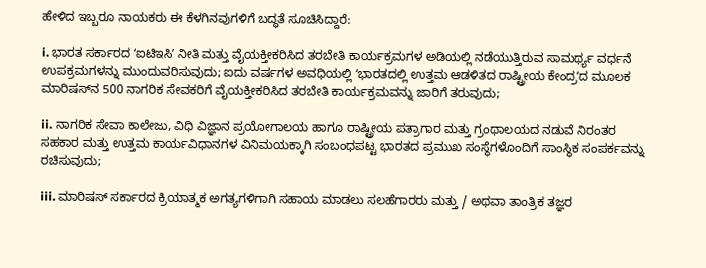ಹೇಳಿದ ಇಬ್ಬರೂ ನಾಯಕರು ಈ ಕೆಳಗಿನವುಗಳಿಗೆ ಬದ್ಧತೆ ಸೂಚಿಸಿದ್ದಾರೆ:

i. ಭಾರತ ಸರ್ಕಾರದ ʻಐಟಿಇಸಿʼ ನೀತಿ ಮತ್ತು ವೈಯಕ್ತೀಕರಿಸಿದ ತರಬೇತಿ ಕಾರ್ಯಕ್ರಮಗಳ ಅಡಿಯಲ್ಲಿ ನಡೆಯುತ್ತಿರುವ ಸಾಮರ್ಥ್ಯ ವರ್ಧನೆ ಉಪಕ್ರಮಗಳನ್ನು ಮುಂದುವರಿಸುವುದು; ಐದು ವರ್ಷಗಳ ಅವಧಿಯಲ್ಲಿ ʻಭಾರತದಲ್ಲಿ ಉತ್ತಮ ಆಡಳಿತದ ರಾಷ್ಟ್ರೀಯ ಕೇಂದ್ರʼದ ಮೂಲಕ ಮಾರಿಷಸ್‌ನ 500 ನಾಗರಿಕ ಸೇವಕರಿಗೆ ವೈಯಕ್ತೀಕರಿಸಿದ ತರಬೇತಿ ಕಾರ್ಯಕ್ರಮವನ್ನು ಜಾರಿಗೆ ತರುವುದು;

ii. ನಾಗರಿಕ ಸೇವಾ ಕಾಲೇಜು, ವಿಧಿ ವಿಜ್ಞಾನ ಪ್ರಯೋಗಾಲಯ ಹಾಗೂ ರಾಷ್ಟ್ರೀಯ ಪತ್ರಾಗಾರ ಮತ್ತು ಗ್ರಂಥಾಲಯದ ನಡುವೆ ನಿರಂತರ ಸಹಕಾರ ಮತ್ತು ಉತ್ತಮ ಕಾರ್ಯವಿಧಾನಗಳ ವಿನಿಮಯಕ್ಕಾಗಿ ಸಂಬಂಧಪಟ್ಟ ಭಾರತದ ಪ್ರಮುಖ ಸಂಸ್ಥೆಗಳೊಂದಿಗೆ ಸಾಂಸ್ಥಿಕ ಸಂಪರ್ಕವನ್ನು ರಚಿಸುವುದು;

iii. ಮಾರಿಷಸ್ ಸರ್ಕಾರದ ಕ್ರಿಯಾತ್ಮಕ ಅಗತ್ಯಗಳಿಗಾಗಿ ಸಹಾಯ ಮಾಡಲು ಸಲಹೆಗಾರರು ಮತ್ತು / ಅಥವಾ ತಾಂತ್ರಿಕ ತಜ್ಞರ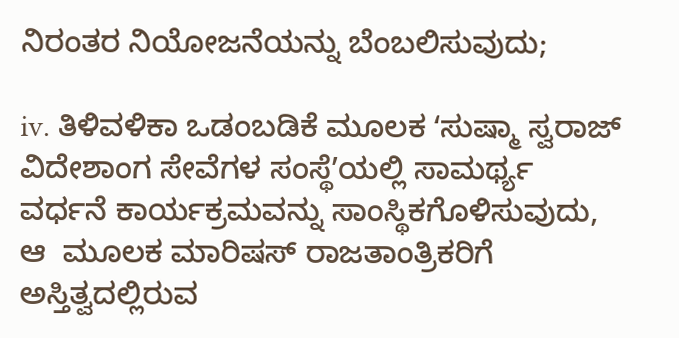ನಿರಂತರ ನಿಯೋಜನೆಯನ್ನು ಬೆಂಬಲಿಸುವುದು;

iv. ತಿಳಿವಳಿಕಾ ಒಡಂಬಡಿಕೆ ಮೂಲಕ ʻಸುಷ್ಮಾ ಸ್ವರಾಜ್ ವಿದೇಶಾಂಗ ಸೇವೆಗಳ ಸಂಸ್ಥೆʼಯಲ್ಲಿ ಸಾಮರ್ಥ್ಯ ವರ್ಧನೆ ಕಾರ್ಯಕ್ರಮವನ್ನು ಸಾಂಸ್ಥಿಕಗೊಳಿಸುವುದು, ಆ  ಮೂಲಕ ಮಾರಿಷಸ್ ರಾಜತಾಂತ್ರಿಕರಿಗೆ ಅಸ್ತಿತ್ವದಲ್ಲಿರುವ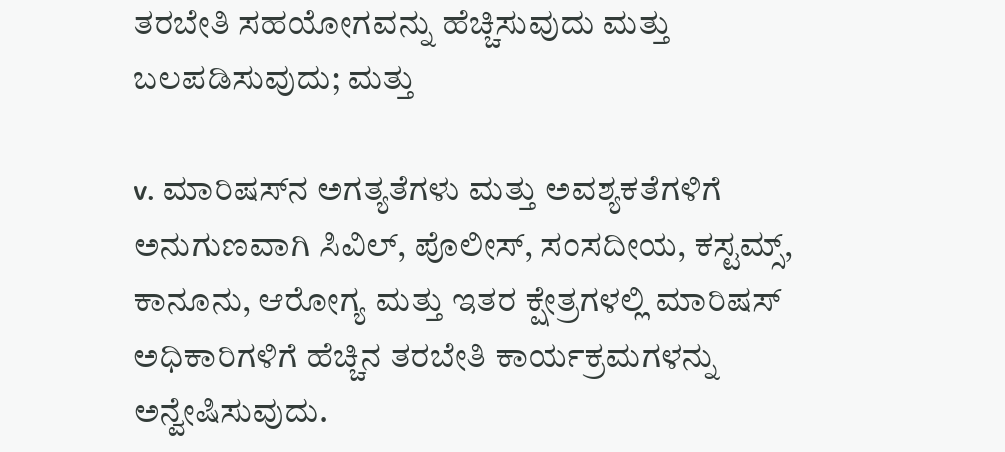ತರಬೇತಿ ಸಹಯೋಗವನ್ನು ಹೆಚ್ಚಿಸುವುದು ಮತ್ತು ಬಲಪಡಿಸುವುದು; ಮತ್ತು

v. ಮಾರಿಷಸ್‌ನ ಅಗತ್ಯತೆಗಳು ಮತ್ತು ಅವಶ್ಯಕತೆಗಳಿಗೆ ಅನುಗುಣವಾಗಿ ಸಿವಿಲ್, ಪೊಲೀಸ್, ಸಂಸದೀಯ, ಕಸ್ಟಮ್ಸ್, ಕಾನೂನು, ಆರೋಗ್ಯ ಮತ್ತು ಇತರ ಕ್ಷೇತ್ರಗಳಲ್ಲಿ ಮಾರಿಷಸ್ ಅಧಿಕಾರಿಗಳಿಗೆ ಹೆಚ್ಚಿನ ತರಬೇತಿ ಕಾರ್ಯಕ್ರಮಗಳನ್ನು ಅನ್ವೇಷಿಸುವುದು.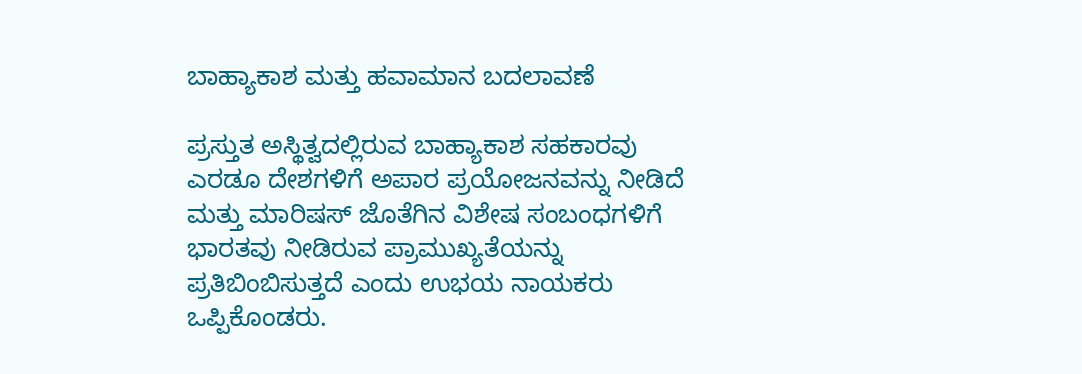ಬಾಹ್ಯಾಕಾಶ ಮತ್ತು ಹವಾಮಾನ ಬದಲಾವಣೆ

ಪ್ರಸ್ತುತ ಅಸ್ಥಿತ್ವದಲ್ಲಿರುವ ಬಾಹ್ಯಾಕಾಶ ಸಹಕಾರವು ಎರಡೂ ದೇಶಗಳಿಗೆ ಅಪಾರ ಪ್ರಯೋಜನವನ್ನು ನೀಡಿದೆ ಮತ್ತು ಮಾರಿಷಸ್ ಜೊತೆಗಿನ ವಿಶೇಷ ಸಂಬಂಧಗಳಿಗೆ ಭಾರತವು ನೀಡಿರುವ ಪ್ರಾಮುಖ್ಯತೆಯನ್ನು ಪ್ರತಿಬಿಂಬಿಸುತ್ತದೆ ಎಂದು ಉಭಯ ನಾಯಕರು ಒಪ್ಪಿಕೊಂಡರು.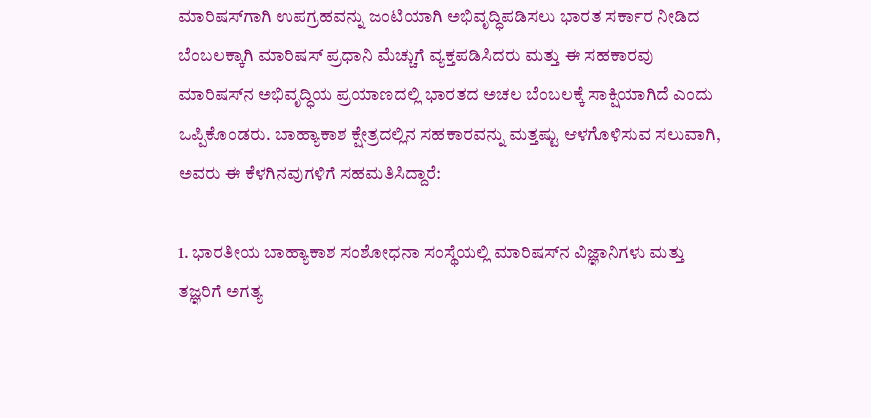ಮಾರಿಷಸ್‌ಗಾಗಿ ಉಪಗ್ರಹವನ್ನು ಜಂಟಿಯಾಗಿ ಅಭಿವೃದ್ಧಿಪಡಿಸಲು ಭಾರತ ಸರ್ಕಾರ ನೀಡಿದ ಬೆಂಬಲಕ್ಕಾಗಿ ಮಾರಿಷಸ್ ಪ್ರಧಾನಿ ಮೆಚ್ಚುಗೆ ವ್ಯಕ್ತಪಡಿಸಿದರು ಮತ್ತು ಈ ಸಹಕಾರವು ಮಾರಿಷಸ್‌ನ ಅಭಿವೃದ್ಧಿಯ ಪ್ರಯಾಣದಲ್ಲಿ ಭಾರತದ ಅಚಲ ಬೆಂಬಲಕ್ಕೆ ಸಾಕ್ಷಿಯಾಗಿದೆ ಎಂದು ಒಪ್ಪಿಕೊಂಡರು. ಬಾಹ್ಯಾಕಾಶ ಕ್ಷೇತ್ರದಲ್ಲಿನ ಸಹಕಾರವನ್ನು ಮತ್ತಷ್ಟು ಆಳಗೊಳಿಸುವ ಸಲುವಾಗಿ, ಅವರು ಈ ಕೆಳಗಿನವುಗಳಿಗೆ ಸಹಮತಿಸಿದ್ದಾರೆ:

1. ಭಾರತೀಯ ಬಾಹ್ಯಾಕಾಶ ಸಂಶೋಧನಾ ಸಂಸ್ಥೆಯಲ್ಲಿ ಮಾರಿಷಸ್‌ನ ವಿಜ್ಞಾನಿಗಳು ಮತ್ತು ತಜ್ಞರಿಗೆ ಅಗತ್ಯ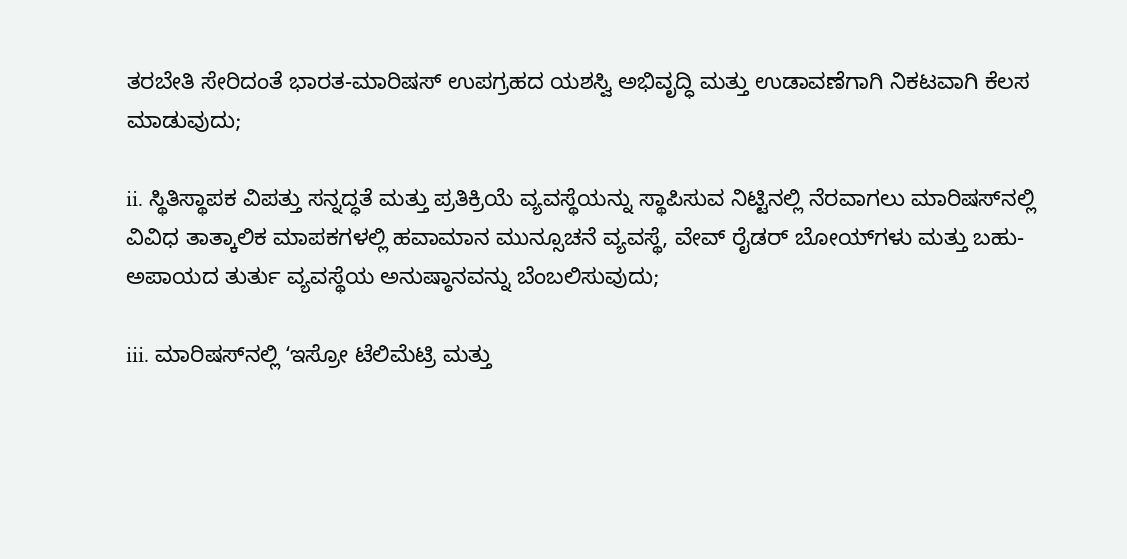ತರಬೇತಿ ಸೇರಿದಂತೆ ಭಾರತ-ಮಾರಿಷಸ್ ಉಪಗ್ರಹದ ಯಶಸ್ವಿ ಅಭಿವೃದ್ಧಿ ಮತ್ತು ಉಡಾವಣೆಗಾಗಿ ನಿಕಟವಾಗಿ ಕೆಲಸ ಮಾಡುವುದು;

ii. ಸ್ಥಿತಿಸ್ಥಾಪಕ ವಿಪತ್ತು ಸನ್ನದ್ಧತೆ ಮತ್ತು ಪ್ರತಿಕ್ರಿಯೆ ವ್ಯವಸ್ಥೆಯನ್ನು ಸ್ಥಾಪಿಸುವ ನಿಟ್ಟಿನಲ್ಲಿ ನೆರವಾಗಲು ಮಾರಿಷಸ್‌ನಲ್ಲಿ ವಿವಿಧ ತಾತ್ಕಾಲಿಕ ಮಾಪಕಗಳಲ್ಲಿ ಹವಾಮಾನ ಮುನ್ಸೂಚನೆ ವ್ಯವಸ್ಥೆ, ವೇವ್ ರೈಡರ್ ಬೋಯ್‌ಗಳು ಮತ್ತು ಬಹು-ಅಪಾಯದ ತುರ್ತು ವ್ಯವಸ್ಥೆಯ ಅನುಷ್ಠಾನವನ್ನು ಬೆಂಬಲಿಸುವುದು;

iii. ಮಾರಿಷಸ್‌ನಲ್ಲಿ ʻಇಸ್ರೋ ಟೆಲಿಮೆಟ್ರಿ ಮತ್ತು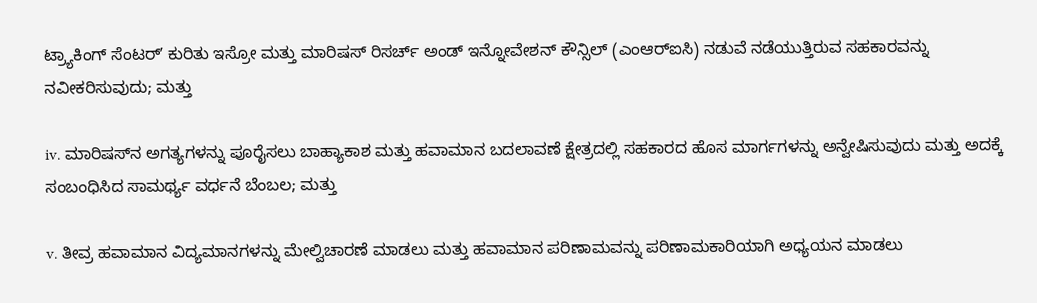ಟ್ರ್ಯಾಕಿಂಗ್ ಸೆಂಟರ್ʼ ಕುರಿತು ಇಸ್ರೋ ಮತ್ತು ಮಾರಿಷಸ್ ರಿಸರ್ಚ್ ಅಂಡ್ ಇನ್ನೋವೇಶನ್ ಕೌನ್ಸಿಲ್ (ಎಂಆರ್‌ಐಸಿ) ನಡುವೆ ನಡೆಯುತ್ತಿರುವ ಸಹಕಾರವನ್ನು ನವೀಕರಿಸುವುದು; ಮತ್ತು

iv. ಮಾರಿಷಸ್‌ನ ಅಗತ್ಯಗಳನ್ನು ಪೂರೈಸಲು ಬಾಹ್ಯಾಕಾಶ ಮತ್ತು ಹವಾಮಾನ ಬದಲಾವಣೆ ಕ್ಷೇತ್ರದಲ್ಲಿ ಸಹಕಾರದ ಹೊಸ ಮಾರ್ಗಗಳನ್ನು ಅನ್ವೇಷಿಸುವುದು ಮತ್ತು ಅದಕ್ಕೆ ಸಂಬಂಧಿಸಿದ ಸಾಮರ್ಥ್ಯ ವರ್ಧನೆ ಬೆಂಬಲ; ಮತ್ತು

v. ತೀವ್ರ ಹವಾಮಾನ ವಿದ್ಯಮಾನಗಳನ್ನು ಮೇಲ್ವಿಚಾರಣೆ ಮಾಡಲು ಮತ್ತು ಹವಾಮಾನ ಪರಿಣಾಮವನ್ನು ಪರಿಣಾಮಕಾರಿಯಾಗಿ ಅಧ್ಯಯನ ಮಾಡಲು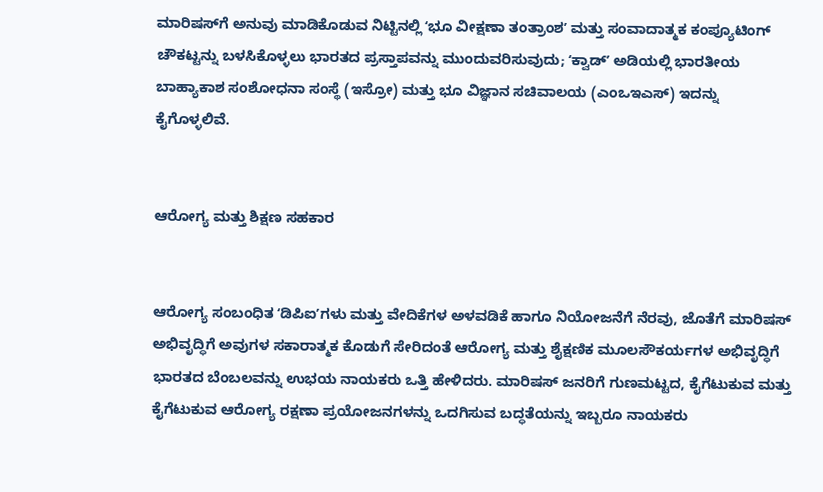ಮಾರಿಷಸ್‌ಗೆ ಅನುವು ಮಾಡಿಕೊಡುವ ನಿಟ್ಟಿನಲ್ಲಿ ʻಭೂ ವೀಕ್ಷಣಾ ತಂತ್ರಾಂಶʼ ಮತ್ತು ಸಂವಾದಾತ್ಮಕ ಕಂಪ್ಯೂಟಿಂಗ್ ಚೌಕಟ್ಟನ್ನು ಬಳಸಿಕೊಳ್ಳಲು ಭಾರತದ ಪ್ರಸ್ತಾಪವನ್ನು ಮುಂದುವರಿಸುವುದು; ʻಕ್ವಾಡ್‌ʼ ಅಡಿಯಲ್ಲಿ ಭಾರತೀಯ ಬಾಹ್ಯಾಕಾಶ ಸಂಶೋಧನಾ ಸಂಸ್ಥೆ (ಇಸ್ರೋ) ಮತ್ತು ಭೂ ವಿಜ್ಞಾನ ಸಚಿವಾಲಯ (ಎಂಒಇಎಸ್) ಇದನ್ನು ಕೈಗೊಳ್ಳಲಿವೆ.


ಆರೋಗ್ಯ ಮತ್ತು ಶಿಕ್ಷಣ ಸಹಕಾರ


ಆರೋಗ್ಯ ಸಂಬಂಧಿತ ʻಡಿಪಿಐʼಗಳು ಮತ್ತು ವೇದಿಕೆಗಳ ಅಳವಡಿಕೆ ಹಾಗೂ ನಿಯೋಜನೆಗೆ ನೆರವು, ಜೊತೆಗೆ ಮಾರಿಷಸ್ ಅಭಿವೃದ್ಧಿಗೆ ಅವುಗಳ ಸಕಾರಾತ್ಮಕ ಕೊಡುಗೆ ಸೇರಿದಂತೆ ಆರೋಗ್ಯ ಮತ್ತು ಶೈಕ್ಷಣಿಕ ಮೂಲಸೌಕರ್ಯಗಳ ಅಭಿವೃದ್ಧಿಗೆ ಭಾರತದ ಬೆಂಬಲವನ್ನು ಉಭಯ ನಾಯಕರು ಒತ್ತಿ ಹೇಳಿದರು. ಮಾರಿಷಸ್ ಜನರಿಗೆ ಗುಣಮಟ್ಟದ, ಕೈಗೆಟುಕುವ ಮತ್ತು ಕೈಗೆಟುಕುವ ಆರೋಗ್ಯ ರಕ್ಷಣಾ ಪ್ರಯೋಜನಗಳನ್ನು ಒದಗಿಸುವ ಬದ್ಧತೆಯನ್ನು ಇಬ್ಬರೂ ನಾಯಕರು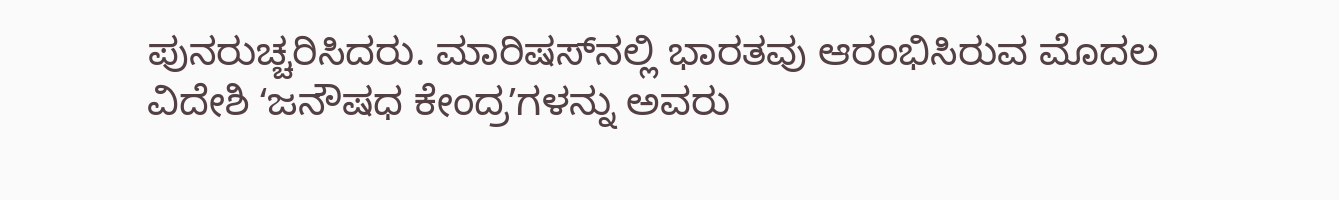ಪುನರುಚ್ಚರಿಸಿದರು. ಮಾರಿಷಸ್‌ನಲ್ಲಿ ಭಾರತವು ಆರಂಭಿಸಿರುವ ಮೊದಲ ವಿದೇಶಿ ʻಜನೌಷಧ ಕೇಂದ್ರʼಗಳನ್ನು ಅವರು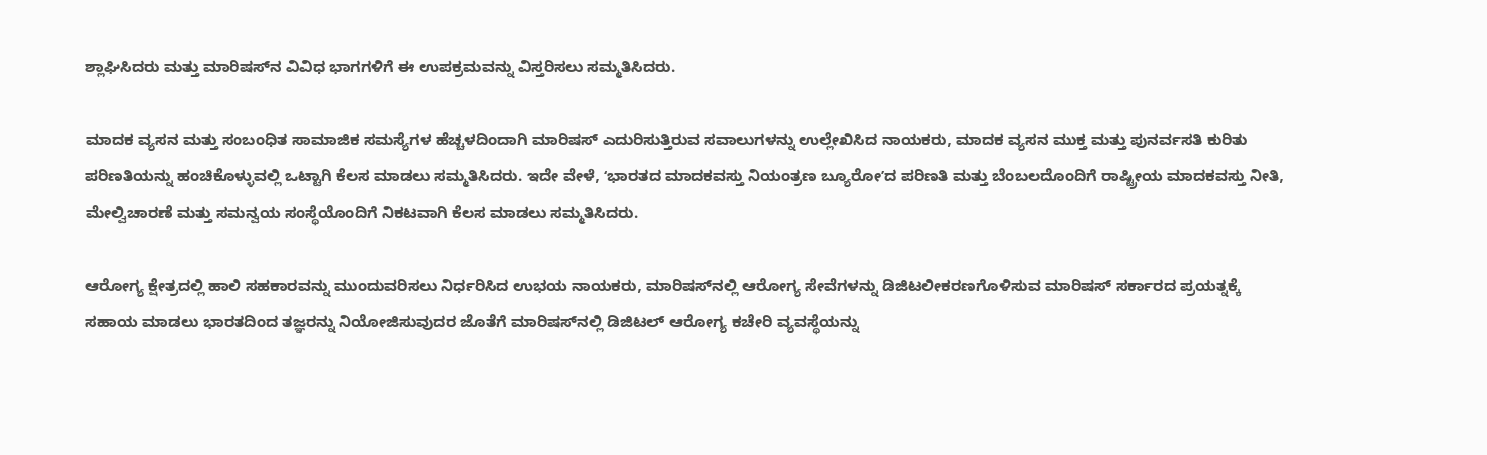ಶ್ಲಾಘಿಸಿದರು ಮತ್ತು ಮಾರಿಷಸ್‌ನ ವಿವಿಧ ಭಾಗಗಳಿಗೆ ಈ ಉಪಕ್ರಮವನ್ನು ವಿಸ್ತರಿಸಲು ಸಮ್ಮತಿಸಿದರು.

ಮಾದಕ ವ್ಯಸನ ಮತ್ತು ಸಂಬಂಧಿತ ಸಾಮಾಜಿಕ ಸಮಸ್ಯೆಗಳ ಹೆಚ್ಚಳದಿಂದಾಗಿ ಮಾರಿಷಸ್ ಎದುರಿಸುತ್ತಿರುವ ಸವಾಲುಗಳನ್ನು ಉಲ್ಲೇಖಿಸಿದ ನಾಯಕರು, ಮಾದಕ ವ್ಯಸನ ಮುಕ್ತ ಮತ್ತು ಪುನರ್ವಸತಿ ಕುರಿತು ಪರಿಣತಿಯನ್ನು ಹಂಚಿಕೊಳ್ಳುವಲ್ಲಿ ಒಟ್ಟಾಗಿ ಕೆಲಸ ಮಾಡಲು ಸಮ್ಮತಿಸಿದರು. ಇದೇ ವೇಳೆ, ʻಭಾರತದ ಮಾದಕವಸ್ತು ನಿಯಂತ್ರಣ ಬ್ಯೂರೋʼದ ಪರಿಣತಿ ಮತ್ತು ಬೆಂಬಲದೊಂದಿಗೆ ರಾಷ್ಟ್ರೀಯ ಮಾದಕವಸ್ತು ನೀತಿ, ಮೇಲ್ವಿಚಾರಣೆ ಮತ್ತು ಸಮನ್ವಯ ಸಂಸ್ಥೆಯೊಂದಿಗೆ ನಿಕಟವಾಗಿ ಕೆಲಸ ಮಾಡಲು ಸಮ್ಮತಿಸಿದರು.

ಆರೋಗ್ಯ ಕ್ಷೇತ್ರದಲ್ಲಿ ಹಾಲಿ ಸಹಕಾರವನ್ನು ಮುಂದುವರಿಸಲು ನಿರ್ಧರಿಸಿದ ಉಭಯ ನಾಯಕರು, ಮಾರಿಷಸ್‌ನಲ್ಲಿ ಆರೋಗ್ಯ ಸೇವೆಗಳನ್ನು ಡಿಜಿಟಲೀಕರಣಗೊಳಿಸುವ ಮಾರಿಷಸ್ ಸರ್ಕಾರದ ಪ್ರಯತ್ನಕ್ಕೆ ಸಹಾಯ ಮಾಡಲು ಭಾರತದಿಂದ ತಜ್ಞರನ್ನು ನಿಯೋಜಿಸುವುದರ ಜೊತೆಗೆ ಮಾರಿಷಸ್‌ನಲ್ಲಿ ಡಿಜಿಟಲ್ ಆರೋಗ್ಯ ಕಚೇರಿ ವ್ಯವಸ್ಥೆಯನ್ನು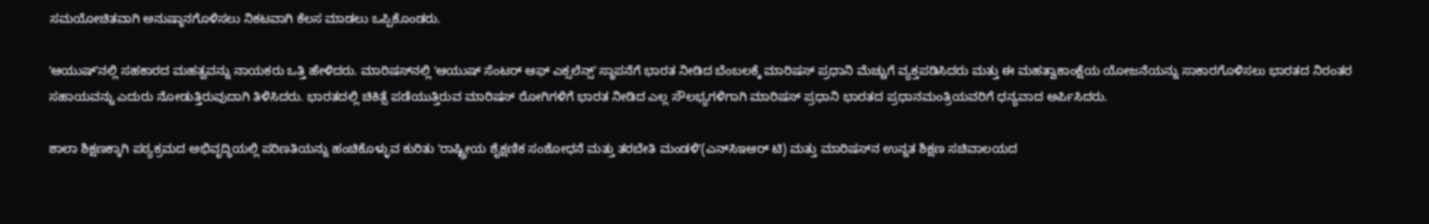ಸಮಯೋಚಿತವಾಗಿ ಅನುಷ್ಠಾನಗೊಳಿಸಲು ನಿಕಟವಾಗಿ ಕೆಲಸ ಮಾಡಲು ಒಪ್ಪಿಕೊಂಡರು.

ʻಆಯುಷ್ʼನಲ್ಲಿ ಸಹಕಾರದ ಮಹತ್ವವನ್ನು ನಾಯಕರು ಒತ್ತಿ ಹೇಳಿದರು. ಮಾರಿಷಸ್‌ನಲ್ಲಿ ʻಆಯುಷ್ ಸೆಂಟರ್ ಆಫ್ ಎಕ್ಸಲೆನ್ಸ್ʼ ಸ್ಥಾಪನೆಗೆ ಭಾರತ ನೀಡಿದ ಬೆಂಬಲಕ್ಕೆ ಮಾರಿಷಸ್ ಪ್ರಧಾನಿ ಮೆಚ್ಚುಗೆ ವ್ಯಕ್ತಪಡಿಸಿದರು ಮತ್ತು ಈ ಮಹತ್ವಾಕಾಂಕ್ಷೆಯ ಯೋಜನೆಯನ್ನು ಸಾಕಾರಗೊಳಿಸಲು ಭಾರತದ ನಿರಂತರ ಸಹಾಯವನ್ನು ಎದುರು ನೋಡುತ್ತಿರುವುದಾಗಿ ತಿಳಿಸಿದರು. ಭಾರತದಲ್ಲಿ ಚಿಕಿತ್ಸೆ ಪಡೆಯುತ್ತಿರುವ ಮಾರಿಷಸ್ ರೋಗಿಗಳಿಗೆ ಭಾರತ ನೀಡಿದ ಎಲ್ಲ ಸೌಲಭ್ಯಗಳಿಗಾಗಿ ಮಾರಿಷಸ್ ಪ್ರಧಾನಿ ಭಾರತದ ಪ್ರಧಾನಮಂತ್ರಿಯವರಿಗೆ ಧನ್ಯವಾದ ಅರ್ಪಿಸಿದರು.

ಶಾಲಾ ಶಿಕ್ಷಣಕ್ಕಾಗಿ ಪಠ್ಯಕ್ರಮದ ಅಭಿವೃದ್ಧಿಯಲ್ಲಿ ಪರಿಣತಿಯನ್ನು ಹಂಚಿಕೊಳ್ಳುವ ಕುರಿತು ʻರಾಷ್ಟ್ರೀಯ ಶೈಕ್ಷಣಿಕ ಸಂಶೋಧನೆ ಮತ್ತು ತರಬೇತಿ ಮಂಡಳಿʼ(ಎನ್‌ಸಿಇಆರ್ ಟಿ) ಮತ್ತು ಮಾರಿಷಸ್‌ನ ಉನ್ನತ ಶಿಕ್ಷಣ ಸಚಿವಾಲಯದ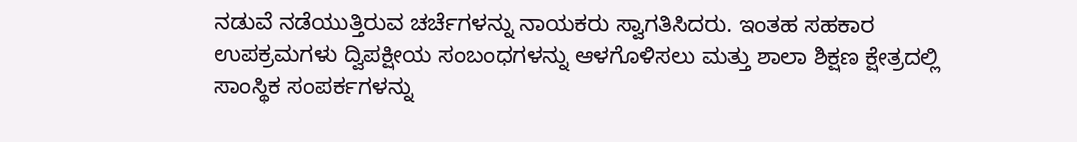ನಡುವೆ ನಡೆಯುತ್ತಿರುವ ಚರ್ಚೆಗಳನ್ನು ನಾಯಕರು ಸ್ವಾಗತಿಸಿದರು. ಇಂತಹ ಸಹಕಾರ ಉಪಕ್ರಮಗಳು ದ್ವಿಪಕ್ಷೀಯ ಸಂಬಂಧಗಳನ್ನು ಆಳಗೊಳಿಸಲು ಮತ್ತು ಶಾಲಾ ಶಿಕ್ಷಣ ಕ್ಷೇತ್ರದಲ್ಲಿ ಸಾಂಸ್ಥಿಕ ಸಂಪರ್ಕಗಳನ್ನು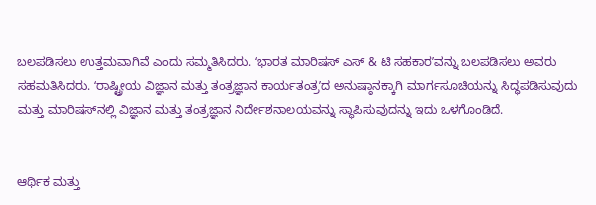ಬಲಪಡಿಸಲು ಉತ್ತಮವಾಗಿವೆ ಎಂದು ಸಮ್ಮತಿಸಿದರು. ʻಭಾರತ ಮಾರಿಷಸ್ ಎಸ್ & ಟಿ ಸಹಕಾರʼವನ್ನು ಬಲಪಡಿಸಲು ಅವರು ಸಹಮತಿಸಿದರು. ʻರಾಷ್ಟ್ರೀಯ ವಿಜ್ಞಾನ ಮತ್ತು ತಂತ್ರಜ್ಞಾನ ಕಾರ್ಯತಂತ್ರʼದ ಅನುಷ್ಠಾನಕ್ಕಾಗಿ ಮಾರ್ಗಸೂಚಿಯನ್ನು ಸಿದ್ಧಪಡಿಸುವುದು ಮತ್ತು ಮಾರಿಷಸ್‌ನಲ್ಲಿ ವಿಜ್ಞಾನ ಮತ್ತು ತಂತ್ರಜ್ಞಾನ ನಿರ್ದೇಶನಾಲಯವನ್ನು ಸ್ಥಾಪಿಸುವುದನ್ನು ಇದು ಒಳಗೊಂಡಿದೆ.


ಆರ್ಥಿಕ ಮತ್ತು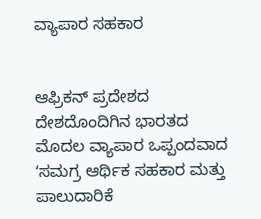ವ್ಯಾಪಾರ ಸಹಕಾರ


ಆಫ್ರಿಕನ್ ಪ್ರದೇಶದ ದೇಶದೊಂದಿಗಿನ ಭಾರತದ ಮೊದಲ ವ್ಯಾಪಾರ ಒಪ್ಪಂದವಾದ ʻಸಮಗ್ರ ಆರ್ಥಿಕ ಸಹಕಾರ ಮತ್ತು ಪಾಲುದಾರಿಕೆ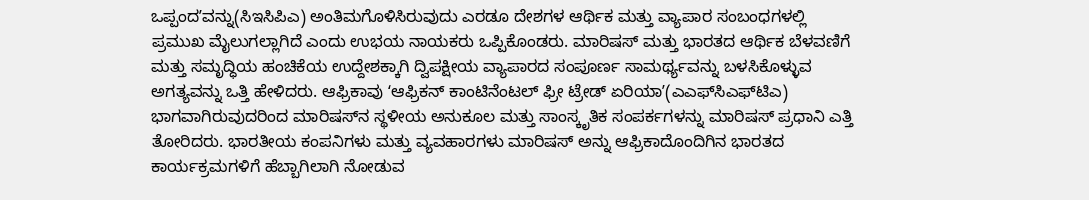ಒಪ್ಪಂದʼವನ್ನು(ಸಿಇಸಿಪಿಎ) ಅಂತಿಮಗೊಳಿಸಿರುವುದು ಎರಡೂ ದೇಶಗಳ ಆರ್ಥಿಕ ಮತ್ತು ವ್ಯಾಪಾರ ಸಂಬಂಧಗಳಲ್ಲಿ ಪ್ರಮುಖ ಮೈಲುಗಲ್ಲಾಗಿದೆ ಎಂದು ಉಭಯ ನಾಯಕರು ಒಪ್ಪಿಕೊಂಡರು. ಮಾರಿಷಸ್ ಮತ್ತು ಭಾರತದ ಆರ್ಥಿಕ ಬೆಳವಣಿಗೆ ಮತ್ತು ಸಮೃದ್ಧಿಯ ಹಂಚಿಕೆಯ ಉದ್ದೇಶಕ್ಕಾಗಿ ದ್ವಿಪಕ್ಷೀಯ ವ್ಯಾಪಾರದ ಸಂಪೂರ್ಣ ಸಾಮರ್ಥ್ಯವನ್ನು ಬಳಸಿಕೊಳ್ಳುವ ಅಗತ್ಯವನ್ನು ಒತ್ತಿ ಹೇಳಿದರು. ಆಫ್ರಿಕಾವು ʻಆಫ್ರಿಕನ್ ಕಾಂಟಿನೆಂಟಲ್ ಫ್ರೀ ಟ್ರೇಡ್ ಏರಿಯಾʼ(ಎಎಫ್‌ಸಿಎಫ್‌ಟಿಎ) ಭಾಗವಾಗಿರುವುದರಿಂದ ಮಾರಿಷಸ್‌ನ ಸ್ಥಳೀಯ ಅನುಕೂಲ ಮತ್ತು ಸಾಂಸ್ಕೃತಿಕ ಸಂಪರ್ಕಗಳನ್ನು ಮಾರಿಷಸ್ ಪ್ರಧಾನಿ ಎತ್ತಿ ತೋರಿದರು. ಭಾರತೀಯ ಕಂಪನಿಗಳು ಮತ್ತು ವ್ಯವಹಾರಗಳು ಮಾರಿಷಸ್ ಅನ್ನು ಆಫ್ರಿಕಾದೊಂದಿಗಿನ ಭಾರತದ ಕಾರ್ಯಕ್ರಮಗಳಿಗೆ ಹೆಬ್ಬಾಗಿಲಾಗಿ ನೋಡುವ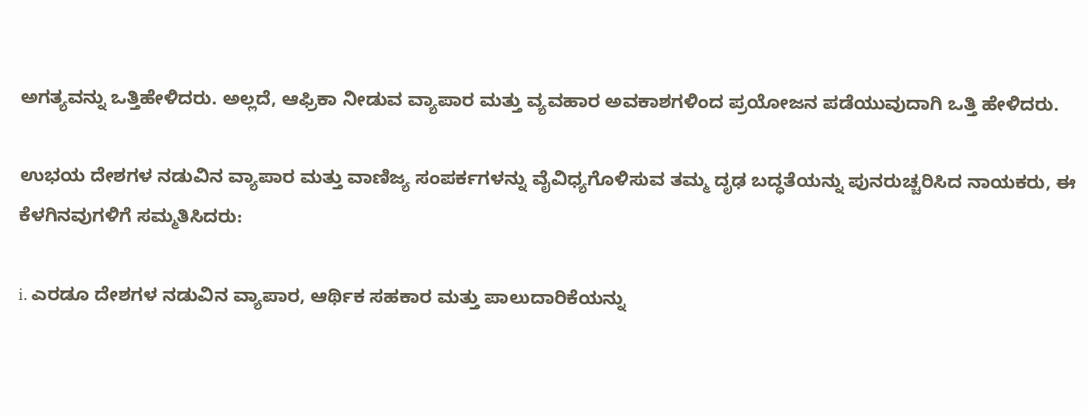ಅಗತ್ಯವನ್ನು ಒತ್ತಿಹೇಳಿದರು. ಅಲ್ಲದೆ, ಆಫ್ರಿಕಾ ನೀಡುವ ವ್ಯಾಪಾರ ಮತ್ತು ವ್ಯವಹಾರ ಅವಕಾಶಗಳಿಂದ ಪ್ರಯೋಜನ ಪಡೆಯುವುದಾಗಿ ಒತ್ತಿ ಹೇಳಿದರು.

ಉಭಯ ದೇಶಗಳ ನಡುವಿನ ವ್ಯಾಪಾರ ಮತ್ತು ವಾಣಿಜ್ಯ ಸಂಪರ್ಕಗಳನ್ನು ವೈವಿಧ್ಯಗೊಳಿಸುವ ತಮ್ಮ ದೃಢ ಬದ್ಧತೆಯನ್ನು ಪುನರುಚ್ಚರಿಸಿದ ನಾಯಕರು, ಈ ಕೆಳಗಿನವುಗಳಿಗೆ ಸಮ್ಮತಿಸಿದರು:

i. ಎರಡೂ ದೇಶಗಳ ನಡುವಿನ ವ್ಯಾಪಾರ, ಆರ್ಥಿಕ ಸಹಕಾರ ಮತ್ತು ಪಾಲುದಾರಿಕೆಯನ್ನು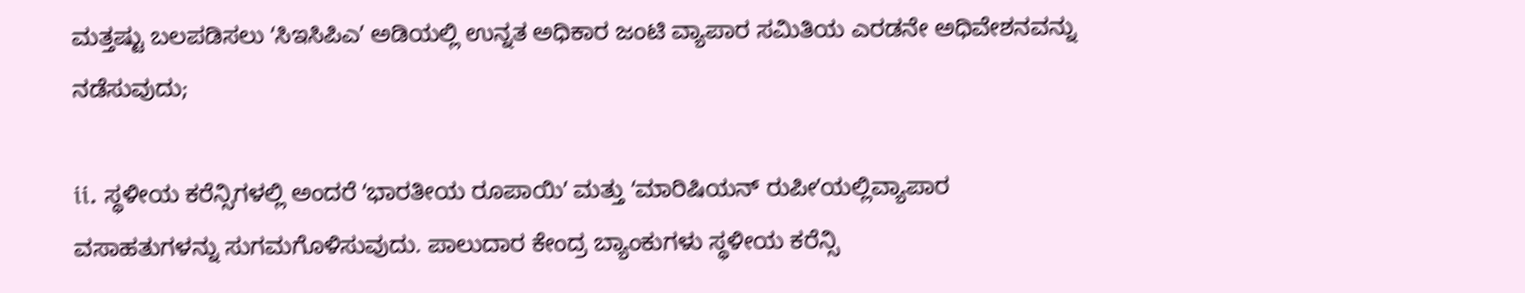ಮತ್ತಷ್ಟು ಬಲಪಡಿಸಲು ʻಸಿಇಸಿಪಿಎʼ ಅಡಿಯಲ್ಲಿ ಉನ್ನತ ಅಧಿಕಾರ ಜಂಟಿ ವ್ಯಾಪಾರ ಸಮಿತಿಯ ಎರಡನೇ ಅಧಿವೇಶನವನ್ನು ನಡೆಸುವುದು;

ii. ಸ್ಥಳೀಯ ಕರೆನ್ಸಿಗಳಲ್ಲಿ ಅಂದರೆ ʻಭಾರತೀಯ ರೂಪಾಯಿʼ ಮತ್ತು ʻಮಾರಿಷಿಯನ್‌ ರುಪೀʼಯಲ್ಲಿವ್ಯಾಪಾರ ವಸಾಹತುಗಳನ್ನು ಸುಗಮಗೊಳಿಸುವುದು. ಪಾಲುದಾರ ಕೇಂದ್ರ ಬ್ಯಾಂಕುಗಳು ಸ್ಥಳೀಯ ಕರೆನ್ಸಿ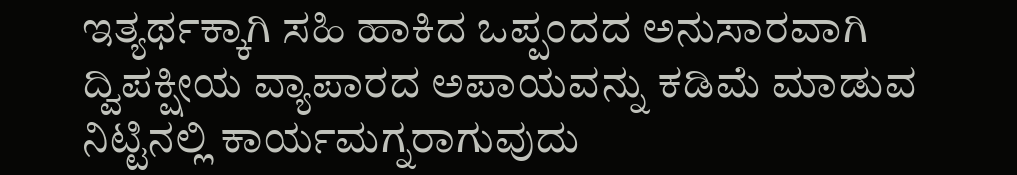ಇತ್ಯರ್ಥಕ್ಕಾಗಿ ಸಹಿ ಹಾಕಿದ ಒಪ್ಪಂದದ ಅನುಸಾರವಾಗಿ ದ್ವಿಪಕ್ಷೀಯ ವ್ಯಾಪಾರದ ಅಪಾಯವನ್ನು ಕಡಿಮೆ ಮಾಡುವ ನಿಟ್ಟಿನಲ್ಲಿ ಕಾರ್ಯಮಗ್ನರಾಗುವುದು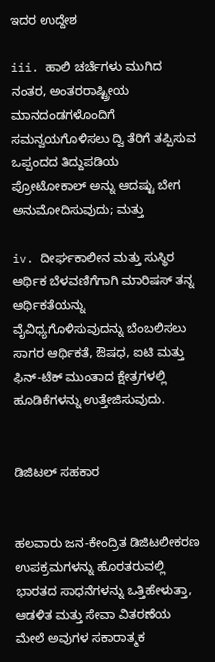ಇದರ ಉದ್ದೇಶ

iii. ಹಾಲಿ ಚರ್ಚೆಗಳು ಮುಗಿದ ನಂತರ, ಅಂತರರಾಷ್ಟ್ರೀಯ ಮಾನದಂಡಗಳೊಂದಿಗೆ ಸಮನ್ವಯಗೊಳಿಸಲು ದ್ವಿ ತೆರಿಗೆ ತಪ್ಪಿಸುವ ಒಪ್ಪಂದದ ತಿದ್ದುಪಡಿಯ ಪ್ರೋಟೋಕಾಲ್ ಅನ್ನು ಆದಷ್ಟು ಬೇಗ ಅನುಮೋದಿಸುವುದು; ಮತ್ತು

iv. ದೀರ್ಘಕಾಲೀನ ಮತ್ತು ಸುಸ್ಥಿರ ಆರ್ಥಿಕ ಬೆಳವಣಿಗೆಗಾಗಿ ಮಾರಿಷಸ್ ತನ್ನ ಆರ್ಥಿಕತೆಯನ್ನು ವೈವಿಧ್ಯಗೊಳಿಸುವುದನ್ನು ಬೆಂಬಲಿಸಲು ಸಾಗರ ಆರ್ಥಿಕತೆ, ಔಷಧ, ಐಟಿ ಮತ್ತು ಫಿನ್‌-ಟೆಕ್‌ ಮುಂತಾದ ಕ್ಷೇತ್ರಗಳಲ್ಲಿ ಹೂಡಿಕೆಗಳನ್ನು ಉತ್ತೇಜಿಸುವುದು.


ಡಿಜಿಟಲ್ ಸಹಕಾರ


ಹಲವಾರು ಜನ-ಕೇಂದ್ರಿತ ಡಿಜಿಟಲೀಕರಣ ಉಪಕ್ರಮಗಳನ್ನು ಹೊರತರುವಲ್ಲಿ ಭಾರತದ ಸಾಧನೆಗಳನ್ನು ಒತ್ತಿಹೇಳುತ್ತಾ, ಆಡಳಿತ ಮತ್ತು ಸೇವಾ ವಿತರಣೆಯ ಮೇಲೆ ಅವುಗಳ ಸಕಾರಾತ್ಮಕ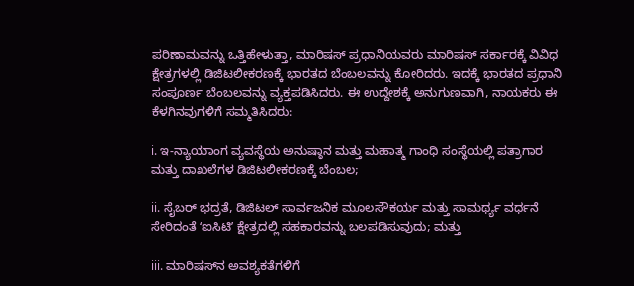ಪರಿಣಾಮವನ್ನು ಒತ್ತಿಹೇಳುತ್ತಾ, ಮಾರಿಷಸ್ ಪ್ರಧಾನಿಯವರು ಮಾರಿಷಸ್ ಸರ್ಕಾರಕ್ಕೆ ವಿವಿಧ ಕ್ಷೇತ್ರಗಳಲ್ಲಿ ಡಿಜಿಟಲೀಕರಣಕ್ಕೆ ಭಾರತದ ಬೆಂಬಲವನ್ನು ಕೋರಿದರು. ಇದಕ್ಕೆ ಭಾರತದ ಪ್ರಧಾನಿ ಸಂಪೂರ್ಣ ಬೆಂಬಲವನ್ನು ವ್ಯಕ್ತಪಡಿಸಿದರು. ಈ ಉದ್ದೇಶಕ್ಕೆ ಅನುಗುಣವಾಗಿ, ನಾಯಕರು ಈ ಕೆಳಗಿನವುಗಳಿಗೆ ಸಮ್ಮತಿಸಿದರು:

i. ಇ-ನ್ಯಾಯಾಂಗ ವ್ಯವಸ್ಥೆಯ ಅನುಷ್ಠಾನ ಮತ್ತು ಮಹಾತ್ಮ ಗಾಂಧಿ ಸಂಸ್ಥೆಯಲ್ಲಿ ಪತ್ರಾಗಾರ ಮತ್ತು ದಾಖಲೆಗಳ ಡಿಜಿಟಲೀಕರಣಕ್ಕೆ ಬೆಂಬಲ;

ii. ಸೈಬರ್ ಭದ್ರತೆ, ಡಿಜಿಟಲ್ ಸಾರ್ವಜನಿಕ ಮೂಲಸೌಕರ್ಯ ಮತ್ತು ಸಾಮರ್ಥ್ಯ ವರ್ಧನೆ ಸೇರಿದಂತೆ ʻಐಸಿಟಿʼ ಕ್ಷೇತ್ರದಲ್ಲಿ ಸಹಕಾರವನ್ನು ಬಲಪಡಿಸುವುದು; ಮತ್ತು

iii. ಮಾರಿಷಸ್‌ನ ಅವಶ್ಯಕತೆಗಳಿಗೆ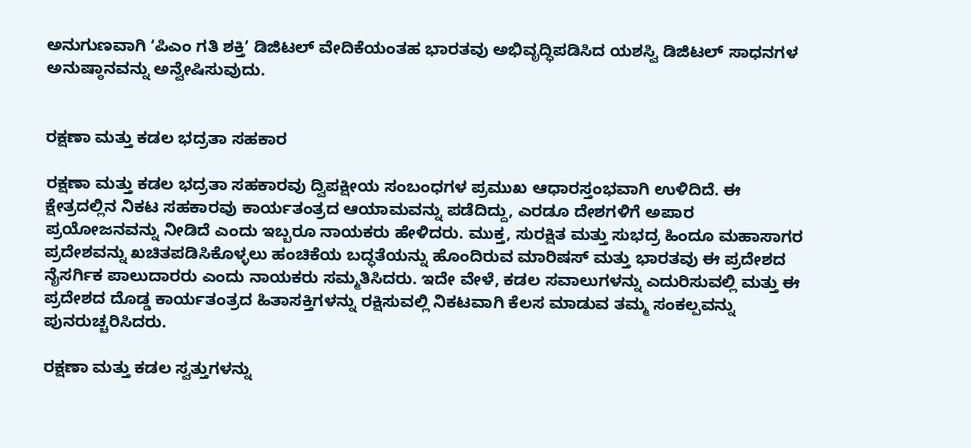ಅನುಗುಣವಾಗಿ ʻಪಿಎಂ ಗತಿ ಶಕ್ತಿʼ ಡಿಜಿಟಲ್ ವೇದಿಕೆಯಂತಹ ಭಾರತವು ಅಭಿವೃದ್ಧಿಪಡಿಸಿದ ಯಶಸ್ವಿ ಡಿಜಿಟಲ್ ಸಾಧನಗಳ ಅನುಷ್ಠಾನವನ್ನು ಅನ್ವೇಷಿಸುವುದು.


ರಕ್ಷಣಾ ಮತ್ತು ಕಡಲ ಭದ್ರತಾ ಸಹಕಾರ

ರಕ್ಷಣಾ ಮತ್ತು ಕಡಲ ಭದ್ರತಾ ಸಹಕಾರವು ದ್ವಿಪಕ್ಷೀಯ ಸಂಬಂಧಗಳ ಪ್ರಮುಖ ಆಧಾರಸ್ತಂಭವಾಗಿ ಉಳಿದಿದೆ. ಈ ಕ್ಷೇತ್ರದಲ್ಲಿನ ನಿಕಟ ಸಹಕಾರವು ಕಾರ್ಯತಂತ್ರದ ಆಯಾಮವನ್ನು ಪಡೆದಿದ್ದು, ಎರಡೂ ದೇಶಗಳಿಗೆ ಅಪಾರ ಪ್ರಯೋಜನವನ್ನು ನೀಡಿದೆ ಎಂದು ಇಬ್ಬರೂ ನಾಯಕರು ಹೇಳಿದರು. ಮುಕ್ತ, ಸುರಕ್ಷಿತ ಮತ್ತು ಸುಭದ್ರ ಹಿಂದೂ ಮಹಾಸಾಗರ ಪ್ರದೇಶವನ್ನು ಖಚಿತಪಡಿಸಿಕೊಳ್ಳಲು ಹಂಚಿಕೆಯ ಬದ್ಧತೆಯನ್ನು ಹೊಂದಿರುವ ಮಾರಿಷಸ್ ಮತ್ತು ಭಾರತವು ಈ ಪ್ರದೇಶದ ನೈಸರ್ಗಿಕ ಪಾಲುದಾರರು ಎಂದು ನಾಯಕರು ಸಮ್ಮತಿಸಿದರು. ಇದೇ ವೇಳೆ, ಕಡಲ ಸವಾಲುಗಳನ್ನು ಎದುರಿಸುವಲ್ಲಿ ಮತ್ತು ಈ ಪ್ರದೇಶದ ದೊಡ್ಡ ಕಾರ್ಯತಂತ್ರದ ಹಿತಾಸಕ್ತಿಗಳನ್ನು ರಕ್ಷಿಸುವಲ್ಲಿ ನಿಕಟವಾಗಿ ಕೆಲಸ ಮಾಡುವ ತಮ್ಮ ಸಂಕಲ್ಪವನ್ನು ಪುನರುಚ್ಚರಿಸಿದರು.

ರಕ್ಷಣಾ ಮತ್ತು ಕಡಲ ಸ್ವತ್ತುಗಳನ್ನು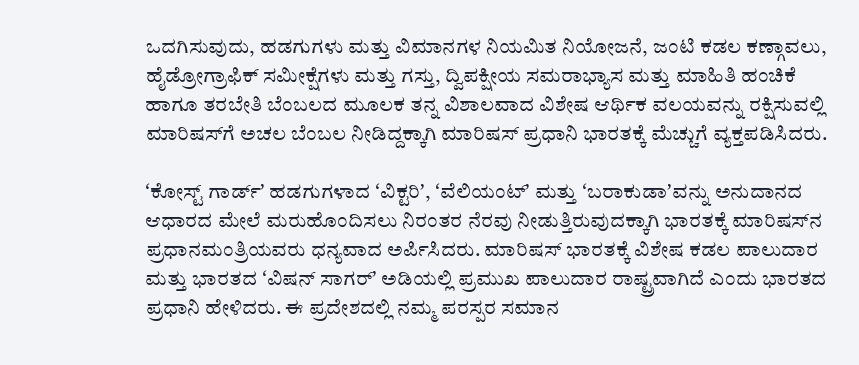ಒದಗಿಸುವುದು, ಹಡಗುಗಳು ಮತ್ತು ವಿಮಾನಗಳ ನಿಯಮಿತ ನಿಯೋಜನೆ, ಜಂಟಿ ಕಡಲ ಕಣ್ಗಾವಲು, ಹೈಡ್ರೋಗ್ರಾಫಿಕ್ ಸಮೀಕ್ಷೆಗಳು ಮತ್ತು ಗಸ್ತು, ದ್ವಿಪಕ್ಷೀಯ ಸಮರಾಭ್ಯಾಸ ಮತ್ತು ಮಾಹಿತಿ ಹಂಚಿಕೆ ಹಾಗೂ ತರಬೇತಿ ಬೆಂಬಲದ ಮೂಲಕ ತನ್ನ ವಿಶಾಲವಾದ ವಿಶೇಷ ಆರ್ಥಿಕ ವಲಯವನ್ನು ರಕ್ಷಿಸುವಲ್ಲಿ ಮಾರಿಷಸ್‌ಗೆ ಅಚಲ ಬೆಂಬಲ ನೀಡಿದ್ದಕ್ಕಾಗಿ ಮಾರಿಷಸ್ ಪ್ರಧಾನಿ ಭಾರತಕ್ಕೆ ಮೆಚ್ಚುಗೆ ವ್ಯಕ್ತಪಡಿಸಿದರು.

ʻಕೋಸ್ಟ್ ಗಾರ್ಡ್ʼ ಹಡಗುಗಳಾದ ʻವಿಕ್ಟರಿʼ, ʻವೆಲಿಯಂಟ್ʼ ಮತ್ತು ʻಬರಾಕುಡಾʼವನ್ನು ಅನುದಾನದ ಆಧಾರದ ಮೇಲೆ ಮರುಹೊಂದಿಸಲು ನಿರಂತರ ನೆರವು ನೀಡುತ್ತಿರುವುದಕ್ಕಾಗಿ ಭಾರತಕ್ಕೆ ಮಾರಿಷಸ್‌ನ ಪ್ರಧಾನಮಂತ್ರಿಯವರು ಧನ್ಯವಾದ ಅರ್ಪಿಸಿದರು. ಮಾರಿಷಸ್ ಭಾರತಕ್ಕೆ ವಿಶೇಷ ಕಡಲ ಪಾಲುದಾರ ಮತ್ತು ಭಾರತದ ʻವಿಷನ್ ಸಾಗರ್ʼ ಅಡಿಯಲ್ಲಿ ಪ್ರಮುಖ ಪಾಲುದಾರ ರಾಷ್ಟ್ರವಾಗಿದೆ ಎಂದು ಭಾರತದ ಪ್ರಧಾನಿ ಹೇಳಿದರು. ಈ ಪ್ರದೇಶದಲ್ಲಿ ನಮ್ಮ ಪರಸ್ಪರ ಸಮಾನ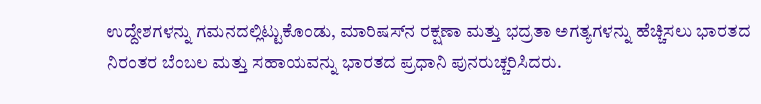ಉದ್ದೇಶಗಳನ್ನು ಗಮನದಲ್ಲಿಟ್ಟುಕೊಂಡು, ಮಾರಿಷಸ್‌ನ ರಕ್ಷಣಾ ಮತ್ತು ಭದ್ರತಾ ಅಗತ್ಯಗಳನ್ನು ಹೆಚ್ಚಿಸಲು ಭಾರತದ ನಿರಂತರ ಬೆಂಬಲ ಮತ್ತು ಸಹಾಯವನ್ನು ಭಾರತದ ಪ್ರಧಾನಿ ಪುನರುಚ್ಚರಿಸಿದರು.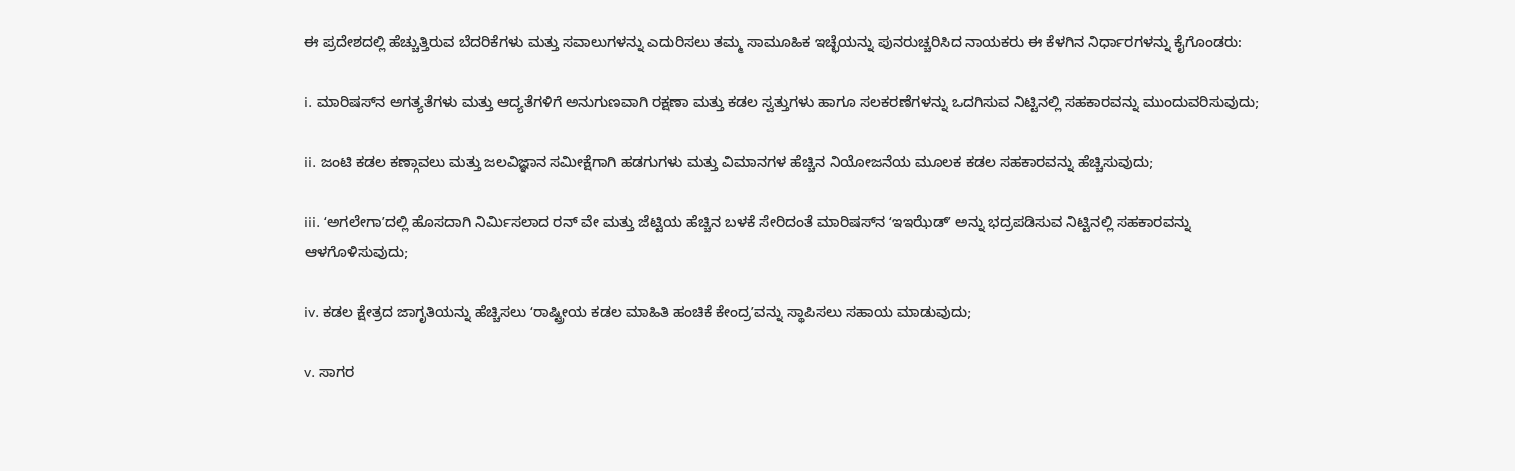ಈ ಪ್ರದೇಶದಲ್ಲಿ ಹೆಚ್ಚುತ್ತಿರುವ ಬೆದರಿಕೆಗಳು ಮತ್ತು ಸವಾಲುಗಳನ್ನು ಎದುರಿಸಲು ತಮ್ಮ ಸಾಮೂಹಿಕ ಇಚ್ಛೆಯನ್ನು ಪುನರುಚ್ಚರಿಸಿದ ನಾಯಕರು ಈ ಕೆಳಗಿನ ನಿರ್ಧಾರಗಳನ್ನು ಕೈಗೊಂಡರು:

i. ಮಾರಿಷಸ್‌ನ ಅಗತ್ಯತೆಗಳು ಮತ್ತು ಆದ್ಯತೆಗಳಿಗೆ ಅನುಗುಣವಾಗಿ ರಕ್ಷಣಾ ಮತ್ತು ಕಡಲ ಸ್ವತ್ತುಗಳು ಹಾಗೂ ಸಲಕರಣೆಗಳನ್ನು ಒದಗಿಸುವ ನಿಟ್ಟಿನಲ್ಲಿ ಸಹಕಾರವನ್ನು ಮುಂದುವರಿಸುವುದು;

ii. ಜಂಟಿ ಕಡಲ ಕಣ್ಗಾವಲು ಮತ್ತು ಜಲವಿಜ್ಞಾನ ಸಮೀಕ್ಷೆಗಾಗಿ ಹಡಗುಗಳು ಮತ್ತು ವಿಮಾನಗಳ ಹೆಚ್ಚಿನ ನಿಯೋಜನೆಯ ಮೂಲಕ ಕಡಲ ಸಹಕಾರವನ್ನು ಹೆಚ್ಚಿಸುವುದು;

iii. ʻಅಗಲೇಗಾʼದಲ್ಲಿ ಹೊಸದಾಗಿ ನಿರ್ಮಿಸಲಾದ ರನ್ ವೇ ಮತ್ತು ಜೆಟ್ಟಿಯ ಹೆಚ್ಚಿನ ಬಳಕೆ ಸೇರಿದಂತೆ ಮಾರಿಷಸ್‌ನ ʻಇಇಝೆಡ್ʼ ಅನ್ನು ಭದ್ರಪಡಿಸುವ ನಿಟ್ಟಿನಲ್ಲಿ ಸಹಕಾರವನ್ನು ಆಳಗೊಳಿಸುವುದು;

iv. ಕಡಲ ಕ್ಷೇತ್ರದ ಜಾಗೃತಿಯನ್ನು ಹೆಚ್ಚಿಸಲು ʻರಾಷ್ಟ್ರೀಯ ಕಡಲ ಮಾಹಿತಿ ಹಂಚಿಕೆ ಕೇಂದ್ರʼವನ್ನು ಸ್ಥಾಪಿಸಲು ಸಹಾಯ ಮಾಡುವುದು;

v. ಸಾಗರ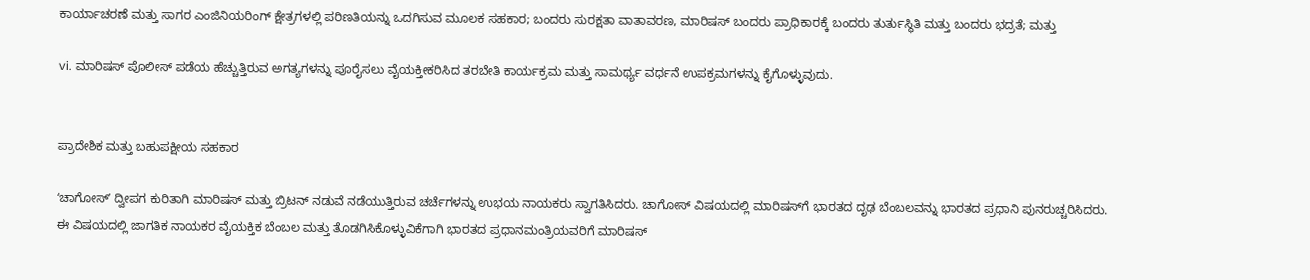ಕಾರ್ಯಾಚರಣೆ ಮತ್ತು ಸಾಗರ ಎಂಜಿನಿಯರಿಂಗ್ ಕ್ಷೇತ್ರಗಳಲ್ಲಿ ಪರಿಣತಿಯನ್ನು ಒದಗಿಸುವ ಮೂಲಕ ಸಹಕಾರ; ಬಂದರು ಸುರಕ್ಷತಾ ವಾತಾವರಣ, ಮಾರಿಷಸ್ ಬಂದರು ಪ್ರಾಧಿಕಾರಕ್ಕೆ ಬಂದರು ತುರ್ತುಸ್ಥಿತಿ ಮತ್ತು ಬಂದರು ಭದ್ರತೆ; ಮತ್ತು

vi. ಮಾರಿಷಸ್ ಪೊಲೀಸ್ ಪಡೆಯ ಹೆಚ್ಚುತ್ತಿರುವ ಅಗತ್ಯಗಳನ್ನು ಪೂರೈಸಲು ವೈಯಕ್ತೀಕರಿಸಿದ ತರಬೇತಿ ಕಾರ್ಯಕ್ರಮ ಮತ್ತು ಸಾಮರ್ಥ್ಯ ವರ್ಧನೆ ಉಪಕ್ರಮಗಳನ್ನು ಕೈಗೊಳ್ಳುವುದು.


ಪ್ರಾದೇಶಿಕ ಮತ್ತು ಬಹುಪಕ್ಷೀಯ ಸಹಕಾರ

ʻಚಾಗೋಸ್ʼ ದ್ವೀಪಗ ಕುರಿತಾಗಿ ಮಾರಿಷಸ್ ಮತ್ತು ಬ್ರಿಟನ್‌ ನಡುವೆ ನಡೆಯುತ್ತಿರುವ ಚರ್ಚೆಗಳನ್ನು ಉಭಯ ನಾಯಕರು ಸ್ವಾಗತಿಸಿದರು. ಚಾಗೋಸ್ ವಿಷಯದಲ್ಲಿ ಮಾರಿಷಸ್‌ಗೆ ಭಾರತದ ದೃಢ ಬೆಂಬಲವನ್ನು ಭಾರತದ ಪ್ರಧಾನಿ ಪುನರುಚ್ಚರಿಸಿದರು. ಈ ವಿಷಯದಲ್ಲಿ ಜಾಗತಿಕ ನಾಯಕರ ವೈಯಕ್ತಿಕ ಬೆಂಬಲ ಮತ್ತು ತೊಡಗಿಸಿಕೊಳ್ಳುವಿಕೆಗಾಗಿ ಭಾರತದ ಪ್ರಧಾನಮಂತ್ರಿಯವರಿಗೆ ಮಾರಿಷಸ್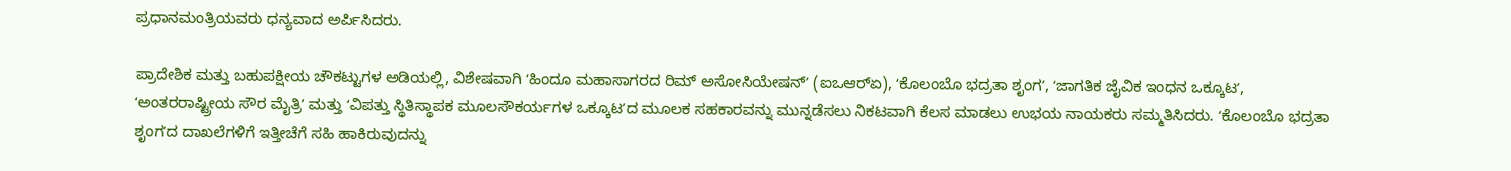ಪ್ರಧಾನಮಂತ್ರಿಯವರು ಧನ್ಯವಾದ ಅರ್ಪಿಸಿದರು.

ಪ್ರಾದೇಶಿಕ ಮತ್ತು ಬಹುಪಕ್ಷೀಯ ಚೌಕಟ್ಟುಗಳ ಅಡಿಯಲ್ಲಿ, ವಿಶೇಷವಾಗಿ ʻಹಿಂದೂ ಮಹಾಸಾಗರದ ರಿಮ್ ಅಸೋಸಿಯೇಷನ್ʼ (ಐಒಆರ್‌ಏ), ʻಕೊಲಂಬೊ ಭದ್ರತಾ ಶೃಂಗʼ, ʻಜಾಗತಿಕ ಜೈವಿಕ ಇಂಧನ ಒಕ್ಕೂಟʼ, ʻಅಂತರರಾಷ್ಟ್ರೀಯ ಸೌರ ಮೈತ್ರಿʼ ಮತ್ತು ʻವಿಪತ್ತು ಸ್ಥಿತಿಸ್ಥಾಪಕ ಮೂಲಸೌಕರ್ಯಗಳ ಒಕ್ಕೂಟʼದ ಮೂಲಕ ಸಹಕಾರವನ್ನು ಮುನ್ನಡೆಸಲು ನಿಕಟವಾಗಿ ಕೆಲಸ ಮಾಡಲು ಉಭಯ ನಾಯಕರು ಸಮ್ಮತಿಸಿದರು. ʻಕೊಲಂಬೊ ಭದ್ರತಾ ಶೃಂಗʼದ ದಾಖಲೆಗಳಿಗೆ ಇತ್ತೀಚೆಗೆ ಸಹಿ ಹಾಕಿರುವುದನ್ನು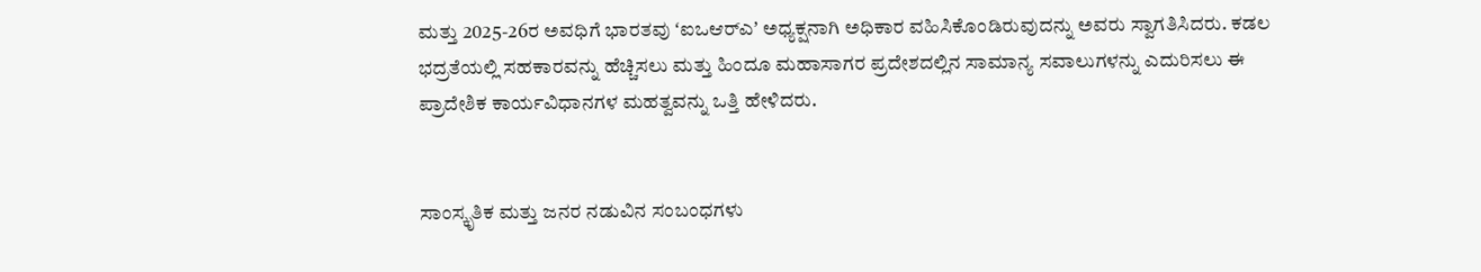ಮತ್ತು 2025-26ರ ಅವಧಿಗೆ ಭಾರತವು ʻಐಒಆರ್‌ಎʼ ಅಧ್ಯಕ್ಷನಾಗಿ ಅಧಿಕಾರ ವಹಿಸಿಕೊಂಡಿರುವುದನ್ನು ಅವರು ಸ್ವಾಗತಿಸಿದರು. ಕಡಲ ಭದ್ರತೆಯಲ್ಲಿ ಸಹಕಾರವನ್ನು ಹೆಚ್ಚಿಸಲು ಮತ್ತು ಹಿಂದೂ ಮಹಾಸಾಗರ ಪ್ರದೇಶದಲ್ಲಿನ ಸಾಮಾನ್ಯ ಸವಾಲುಗಳನ್ನು ಎದುರಿಸಲು ಈ ಪ್ರಾದೇಶಿಕ ಕಾರ್ಯವಿಧಾನಗಳ ಮಹತ್ವವನ್ನು ಒತ್ತಿ ಹೇಳಿದರು.


ಸಾಂಸ್ಕೃತಿಕ ಮತ್ತು ಜನರ ನಡುವಿನ ಸಂಬಂಧಗಳು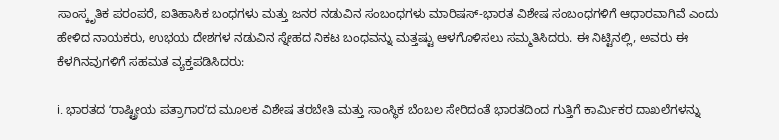ಸಾಂಸ್ಕೃತಿಕ ಪರಂಪರೆ, ಐತಿಹಾಸಿಕ ಬಂಧಗಳು ಮತ್ತು ಜನರ ನಡುವಿನ ಸಂಬಂಧಗಳು ಮಾರಿಷಸ್-ಭಾರತ ವಿಶೇಷ ಸಂಬಂಧಗಳಿಗೆ ಆಧಾರವಾಗಿವೆ ಎಂದು ಹೇಳಿದ ನಾಯಕರು, ಉಭಯ ದೇಶಗಳ ನಡುವಿನ ಸ್ನೇಹದ ನಿಕಟ ಬಂಧವನ್ನು ಮತ್ತಷ್ಟು ಆಳಗೊಳಿಸಲು ಸಮ್ಮತಿಸಿದರು. ಈ ನಿಟ್ಟಿನಲ್ಲಿ, ಅವರು ಈ ಕೆಳಗಿನವುಗಳಿಗೆ ಸಹಮತ ವ್ಯಕ್ತಪಡಿಸಿದರು:

i. ಭಾರತದ ʻರಾಷ್ಟ್ರೀಯ ಪತ್ರಾಗಾರʼದ ಮೂಲಕ ವಿಶೇಷ ತರಬೇತಿ ಮತ್ತು ಸಾಂಸ್ಥಿಕ ಬೆಂಬಲ ಸೇರಿದಂತೆ ಭಾರತದಿಂದ ಗುತ್ತಿಗೆ ಕಾರ್ಮಿಕರ ದಾಖಲೆಗಳನ್ನು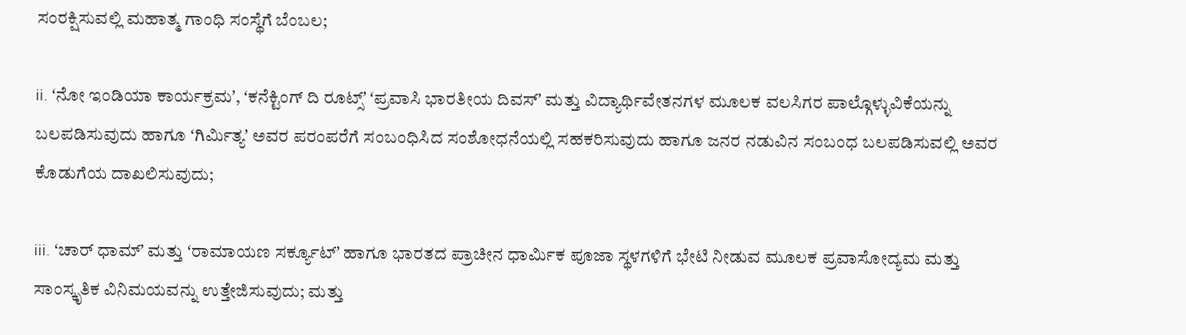ಸಂರಕ್ಷಿಸುವಲ್ಲಿ ಮಹಾತ್ಮ ಗಾಂಧಿ ಸಂಸ್ಥೆಗೆ ಬೆಂಬಲ;

ii. ʻನೋ ಇಂಡಿಯಾ ಕಾರ್ಯಕ್ರಮʼ, ʻಕನೆಕ್ಟಿಂಗ್‌ ದಿ ರೂಟ್ಸ್‌ʼ ʻಪ್ರವಾಸಿ ಭಾರತೀಯ ದಿವಸ್ʼ ಮತ್ತು ವಿದ್ಯಾರ್ಥಿವೇತನಗಳ ಮೂಲಕ ವಲಸಿಗರ ಪಾಲ್ಗೊಳ್ಳುವಿಕೆಯನ್ನು ಬಲಪಡಿಸುವುದು ಹಾಗೂ ʻಗಿರ್ಮಿತ್ಯʼ ಅವರ ಪರಂಪರೆಗೆ ಸಂಬಂಧಿಸಿದ ಸಂಶೋಧನೆಯಲ್ಲಿ ಸಹಕರಿಸುವುದು ಹಾಗೂ ಜನರ ನಡುವಿನ ಸಂಬಂಧ ಬಲಪಡಿಸುವಲ್ಲಿ ಅವರ ಕೊಡುಗೆಯ ದಾಖಲಿಸುವುದು;

iii. ʻಚಾರ್‌ ಧಾಮ್ʼ ಮತ್ತು ʻರಾಮಾಯಣ ಸರ್ಕ್ಯೂಟ್‌ʼ ಹಾಗೂ ಭಾರತದ ಪ್ರಾಚೀನ ಧಾರ್ಮಿಕ ಪೂಜಾ ಸ್ಥಳಗಳಿಗೆ ಭೇಟಿ ನೀಡುವ ಮೂಲಕ ಪ್ರವಾಸೋದ್ಯಮ ಮತ್ತು ಸಾಂಸ್ಕೃತಿಕ ವಿನಿಮಯವನ್ನು ಉತ್ತೇಜಿಸುವುದು; ಮತ್ತು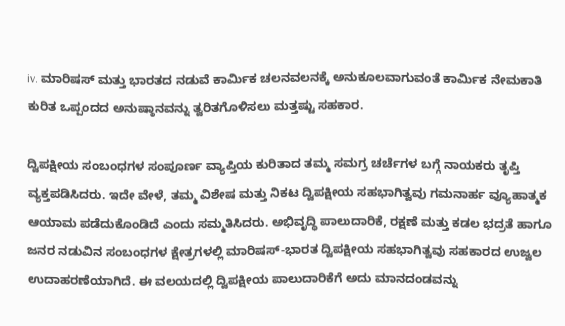iv. ಮಾರಿಷಸ್ ಮತ್ತು ಭಾರತದ ನಡುವೆ ಕಾರ್ಮಿಕ ಚಲನವಲನಕ್ಕೆ ಅನುಕೂಲವಾಗುವಂತೆ ಕಾರ್ಮಿಕ ನೇಮಕಾತಿ ಕುರಿತ ಒಪ್ಪಂದದ ಅನುಷ್ಠಾನವನ್ನು ತ್ವರಿತಗೊಳಿಸಲು ಮತ್ತಷ್ಟು ಸಹಕಾರ.

ದ್ವಿಪಕ್ಷೀಯ ಸಂಬಂಧಗಳ ಸಂಪೂರ್ಣ ವ್ಯಾಪ್ತಿಯ ಕುರಿತಾದ ತಮ್ಮ ಸಮಗ್ರ ಚರ್ಚೆಗಳ ಬಗ್ಗೆ ನಾಯಕರು ತೃಪ್ತಿ ವ್ಯಕ್ತಪಡಿಸಿದರು. ಇದೇ ವೇಳೆ, ತಮ್ಮ ವಿಶೇಷ ಮತ್ತು ನಿಕಟ ದ್ವಿಪಕ್ಷೀಯ ಸಹಭಾಗಿತ್ವವು ಗಮನಾರ್ಹ ವ್ಯೂಹಾತ್ಮಕ ಆಯಾಮ ಪಡೆದುಕೊಂಡಿದೆ ಎಂದು ಸಮ್ಮತಿಸಿದರು. ಅಭಿವೃದ್ಧಿ ಪಾಲುದಾರಿಕೆ, ರಕ್ಷಣೆ ಮತ್ತು ಕಡಲ ಭದ್ರತೆ ಹಾಗೂ ಜನರ ನಡುವಿನ ಸಂಬಂಧಗಳ ಕ್ಷೇತ್ರಗಳಲ್ಲಿ ಮಾರಿಷಸ್-ಭಾರತ ದ್ವಿಪಕ್ಷೀಯ ಸಹಭಾಗಿತ್ವವು ಸಹಕಾರದ ಉಜ್ವಲ ಉದಾಹರಣೆಯಾಗಿದೆ. ಈ ವಲಯದಲ್ಲಿ ದ್ವಿಪಕ್ಷೀಯ ಪಾಲುದಾರಿಕೆಗೆ ಅದು ಮಾನದಂಡವನ್ನು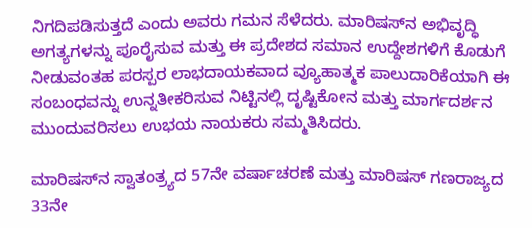ನಿಗದಿಪಡಿಸುತ್ತದೆ ಎಂದು ಅವರು ಗಮನ ಸೆಳೆದರು. ಮಾರಿಷಸ್‌ನ ಅಭಿವೃದ್ಧಿ ಅಗತ್ಯಗಳನ್ನು ಪೂರೈಸುವ ಮತ್ತು ಈ ಪ್ರದೇಶದ ಸಮಾನ ಉದ್ದೇಶಗಳಿಗೆ ಕೊಡುಗೆ ನೀಡುವಂತಹ ಪರಸ್ಪರ ಲಾಭದಾಯಕವಾದ ವ್ಯೂಹಾತ್ಮಕ ಪಾಲುದಾರಿಕೆಯಾಗಿ ಈ ಸಂಬಂಧವನ್ನು ಉನ್ನತೀಕರಿಸುವ ನಿಟ್ಟಿನಲ್ಲಿ ದೃಷ್ಟಿಕೋನ ಮತ್ತು ಮಾರ್ಗದರ್ಶನ ಮುಂದುವರಿಸಲು ಉಭಯ ನಾಯಕರು ಸಮ್ಮತಿಸಿದರು.

ಮಾರಿಷಸ್‌ನ ಸ್ವಾತಂತ್ರ್ಯದ 57ನೇ ವರ್ಷಾಚರಣೆ ಮತ್ತು ಮಾರಿಷಸ್ ಗಣರಾಜ್ಯದ 33ನೇ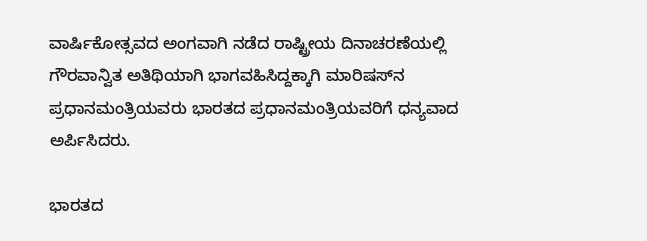ವಾರ್ಷಿಕೋತ್ಸವದ ಅಂಗವಾಗಿ ನಡೆದ ರಾಷ್ಟ್ರೀಯ ದಿನಾಚರಣೆಯಲ್ಲಿ ಗೌರವಾನ್ವಿತ ಅತಿಥಿಯಾಗಿ ಭಾಗವಹಿಸಿದ್ದಕ್ಕಾಗಿ ಮಾರಿಷಸ್‌ನ ಪ್ರಧಾನಮಂತ್ರಿಯವರು ಭಾರತದ ಪ್ರಧಾನಮಂತ್ರಿಯವರಿಗೆ ಧನ್ಯವಾದ ಅರ್ಪಿಸಿದರು.

ಭಾರತದ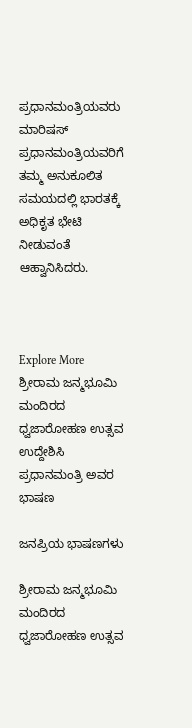ಪ್ರಧಾನಮಂತ್ರಿಯವರು ಮಾರಿಷಸ್ ಪ್ರಧಾನಮಂತ್ರಿಯವರಿಗೆ ತಮ್ಮ ಅನುಕೂಲಿತ ಸಮಯದಲ್ಲಿ ಭಾರತಕ್ಕೆ ಅಧಿಕೃತ ಭೇಟಿ ನೀಡುವಂತೆ ಆಹ್ವಾನಿಸಿದರು.



Explore More
ಶ್ರೀರಾಮ ಜನ್ಮಭೂಮಿ ಮಂದಿರದ ಧ್ವಜಾರೋಹಣ ಉತ್ಸವ ಉದ್ದೇಶಿಸಿ ಪ್ರಧಾನಮಂತ್ರಿ ಅವರ ಭಾಷಣ

ಜನಪ್ರಿಯ ಭಾಷಣಗಳು

ಶ್ರೀರಾಮ ಜನ್ಮಭೂಮಿ ಮಂದಿರದ ಧ್ವಜಾರೋಹಣ ಉತ್ಸವ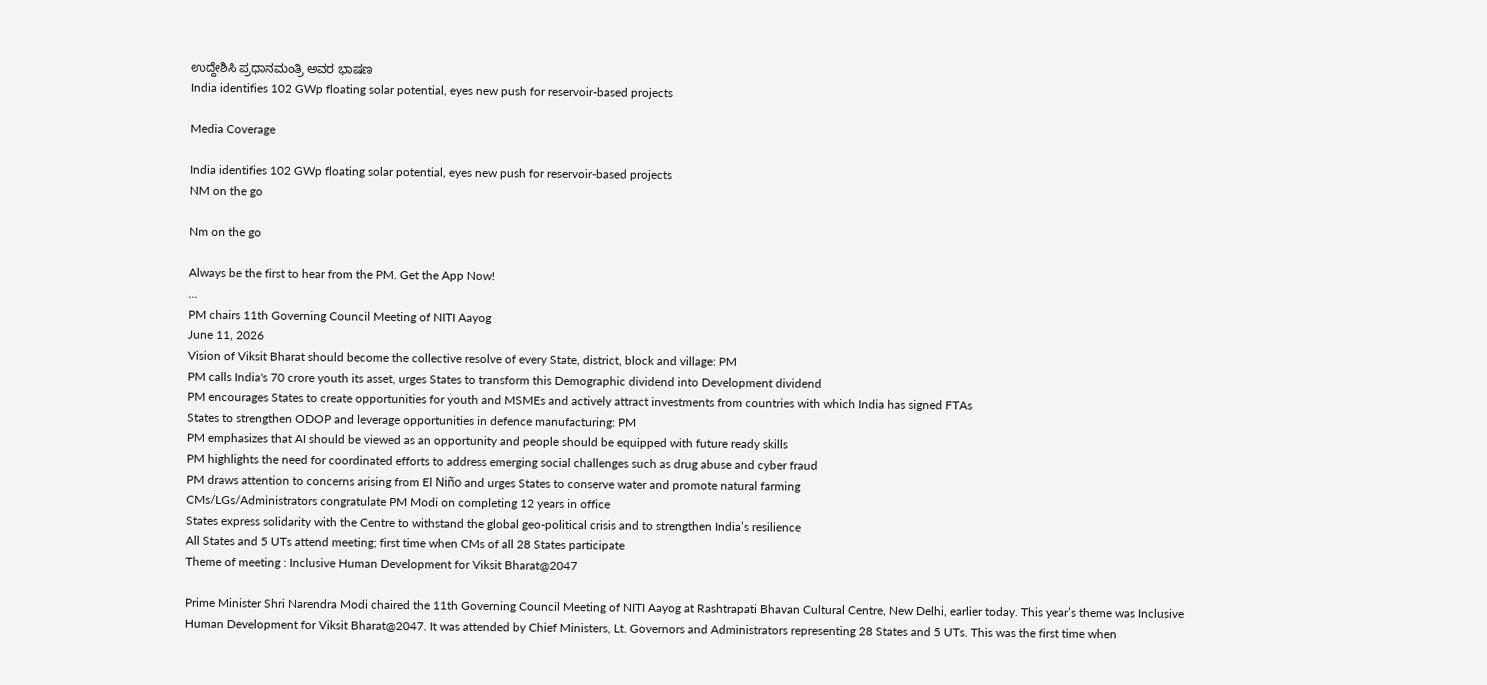ಉದ್ದೇಶಿಸಿ ಪ್ರಧಾನಮಂತ್ರಿ ಅವರ ಭಾಷಣ
India identifies 102 GWp floating solar potential, eyes new push for reservoir-based projects

Media Coverage

India identifies 102 GWp floating solar potential, eyes new push for reservoir-based projects
NM on the go

Nm on the go

Always be the first to hear from the PM. Get the App Now!
...
PM chairs 11th Governing Council Meeting of NITI Aayog
June 11, 2026
Vision of Viksit Bharat should become the collective resolve of every State, district, block and village: PM
PM calls India's 70 crore youth its asset, urges States to transform this Demographic dividend into Development dividend
PM encourages States to create opportunities for youth and MSMEs and actively attract investments from countries with which India has signed FTAs
States to strengthen ODOP and leverage opportunities in defence manufacturing: PM
PM emphasizes that AI should be viewed as an opportunity and people should be equipped with future ready skills
PM highlights the need for coordinated efforts to address emerging social challenges such as drug abuse and cyber fraud
PM draws attention to concerns arising from El Niño and urges States to conserve water and promote natural farming
CMs/LGs/Administrators congratulate PM Modi on completing 12 years in office
States express solidarity with the Centre to withstand the global geo-political crisis and to strengthen India’s resilience
All States and 5 UTs attend meeting; first time when CMs of all 28 States participate
Theme of meeting : Inclusive Human Development for Viksit Bharat@2047

Prime Minister Shri Narendra Modi chaired the 11th Governing Council Meeting of NITI Aayog at Rashtrapati Bhavan Cultural Centre, New Delhi, earlier today. This year’s theme was Inclusive Human Development for Viksit Bharat@2047. It was attended by Chief Ministers, Lt. Governors and Administrators representing 28 States and 5 UTs. This was the first time when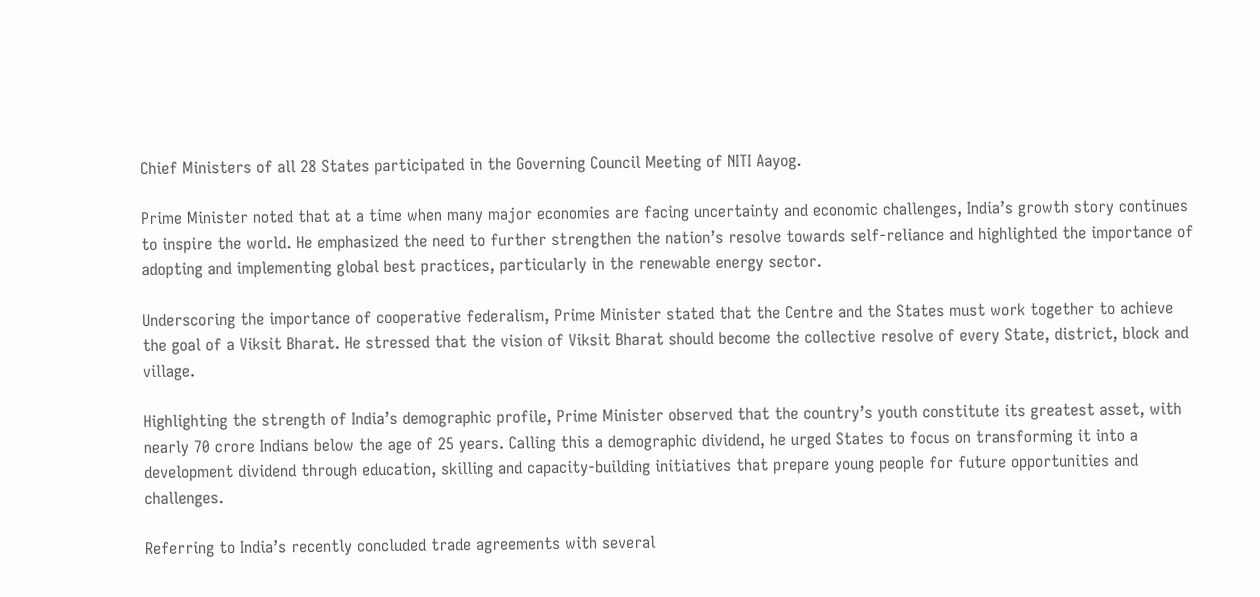Chief Ministers of all 28 States participated in the Governing Council Meeting of NITI Aayog.

Prime Minister noted that at a time when many major economies are facing uncertainty and economic challenges, India’s growth story continues to inspire the world. He emphasized the need to further strengthen the nation’s resolve towards self-reliance and highlighted the importance of adopting and implementing global best practices, particularly in the renewable energy sector.

Underscoring the importance of cooperative federalism, Prime Minister stated that the Centre and the States must work together to achieve the goal of a Viksit Bharat. He stressed that the vision of Viksit Bharat should become the collective resolve of every State, district, block and village.

Highlighting the strength of India’s demographic profile, Prime Minister observed that the country’s youth constitute its greatest asset, with nearly 70 crore Indians below the age of 25 years. Calling this a demographic dividend, he urged States to focus on transforming it into a development dividend through education, skilling and capacity-building initiatives that prepare young people for future opportunities and challenges.

Referring to India’s recently concluded trade agreements with several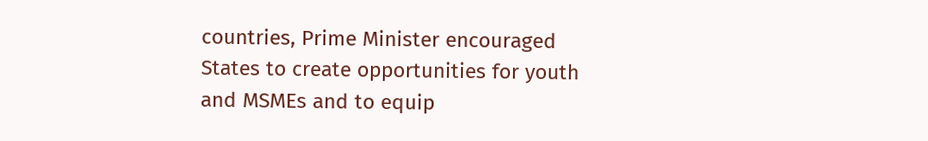countries, Prime Minister encouraged States to create opportunities for youth and MSMEs and to equip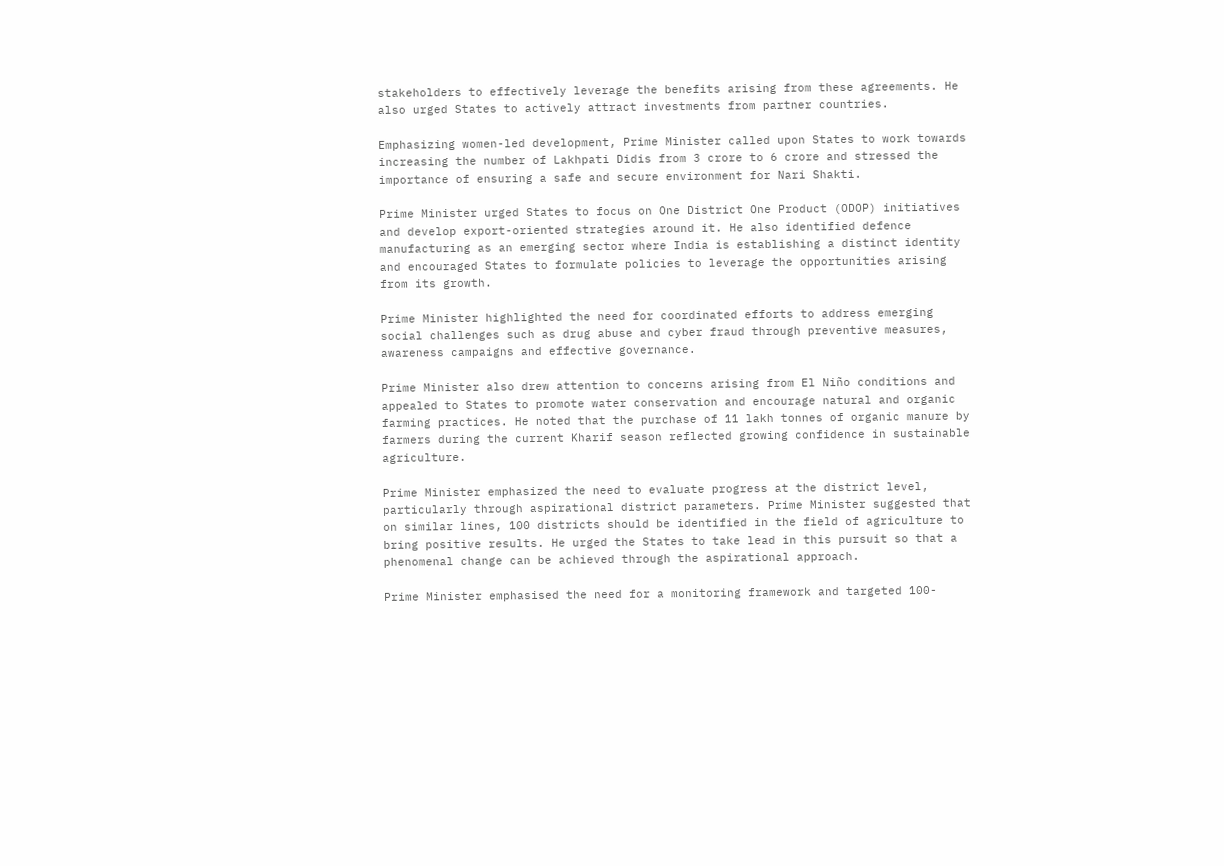stakeholders to effectively leverage the benefits arising from these agreements. He also urged States to actively attract investments from partner countries.

Emphasizing women-led development, Prime Minister called upon States to work towards increasing the number of Lakhpati Didis from 3 crore to 6 crore and stressed the importance of ensuring a safe and secure environment for Nari Shakti.

Prime Minister urged States to focus on One District One Product (ODOP) initiatives and develop export-oriented strategies around it. He also identified defence manufacturing as an emerging sector where India is establishing a distinct identity and encouraged States to formulate policies to leverage the opportunities arising from its growth.

Prime Minister highlighted the need for coordinated efforts to address emerging social challenges such as drug abuse and cyber fraud through preventive measures, awareness campaigns and effective governance.

Prime Minister also drew attention to concerns arising from El Niño conditions and appealed to States to promote water conservation and encourage natural and organic farming practices. He noted that the purchase of 11 lakh tonnes of organic manure by farmers during the current Kharif season reflected growing confidence in sustainable agriculture.

Prime Minister emphasized the need to evaluate progress at the district level, particularly through aspirational district parameters. Prime Minister suggested that on similar lines, 100 districts should be identified in the field of agriculture to bring positive results. He urged the States to take lead in this pursuit so that a phenomenal change can be achieved through the aspirational approach.

Prime Minister emphasised the need for a monitoring framework and targeted 100-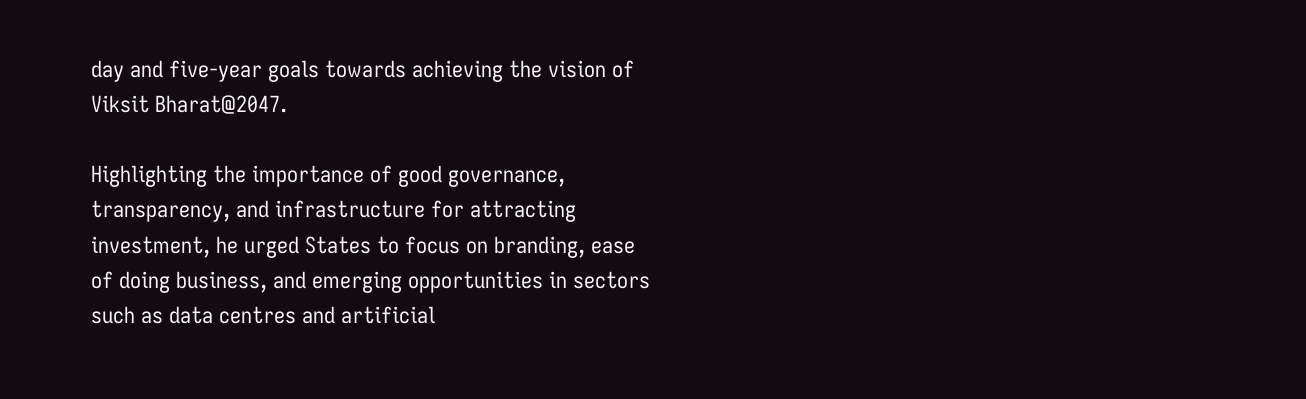day and five-year goals towards achieving the vision of Viksit Bharat@2047.

Highlighting the importance of good governance, transparency, and infrastructure for attracting investment, he urged States to focus on branding, ease of doing business, and emerging opportunities in sectors such as data centres and artificial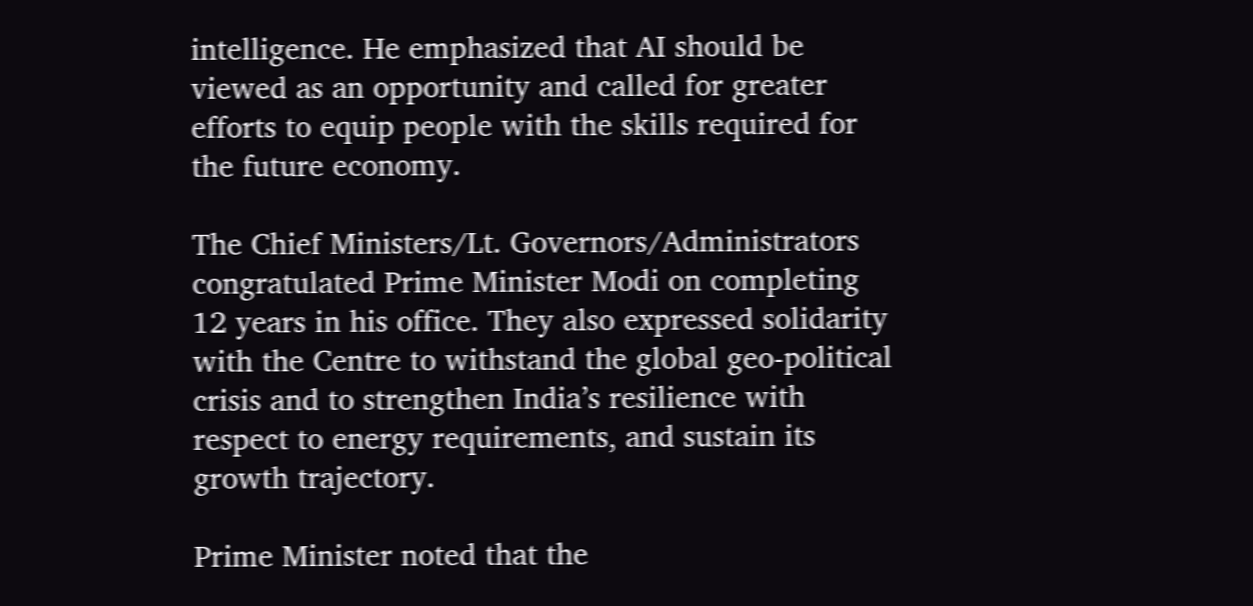intelligence. He emphasized that AI should be viewed as an opportunity and called for greater efforts to equip people with the skills required for the future economy.

The Chief Ministers/Lt. Governors/Administrators congratulated Prime Minister Modi on completing 12 years in his office. They also expressed solidarity with the Centre to withstand the global geo-political crisis and to strengthen India’s resilience with respect to energy requirements, and sustain its growth trajectory.

Prime Minister noted that the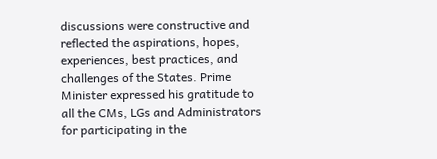discussions were constructive and reflected the aspirations, hopes, experiences, best practices, and challenges of the States. Prime Minister expressed his gratitude to all the CMs, LGs and Administrators for participating in the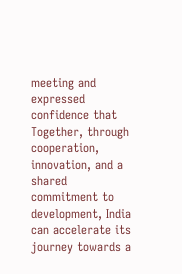meeting and expressed confidence that Together, through cooperation, innovation, and a shared commitment to development, India can accelerate its journey towards a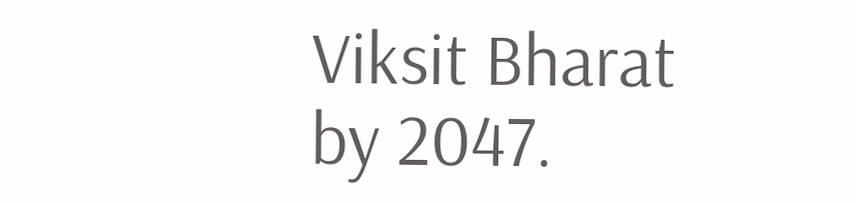Viksit Bharat by 2047.